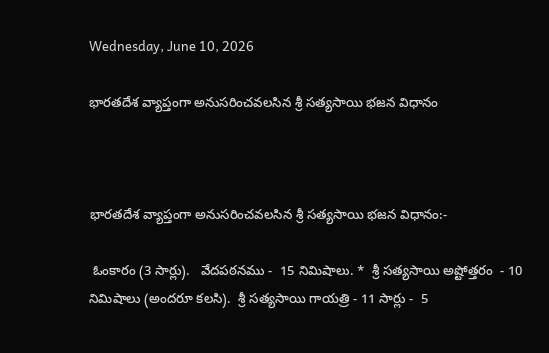Wednesday, June 10, 2026

భారతదేశ వ్యాప్తంగా అనుసరించవలసిన శ్రీ సత్యసాయి భజన విధానం



భారతదేశ వ్యాప్తంగా అనుసరించవలసిన శ్రీ సత్యసాయి భజన విధానం:-

 ఓంకారం (3 సార్లు).   వేదపఠనము -  15 నిమిషాలు. *  శ్రీ సత్యసాయి అష్టోత్తరం  - 10 నిమిషాలు (అందరూ కలసి).  శ్రీ సత్యసాయి గాయత్రి - 11 సార్లు -  5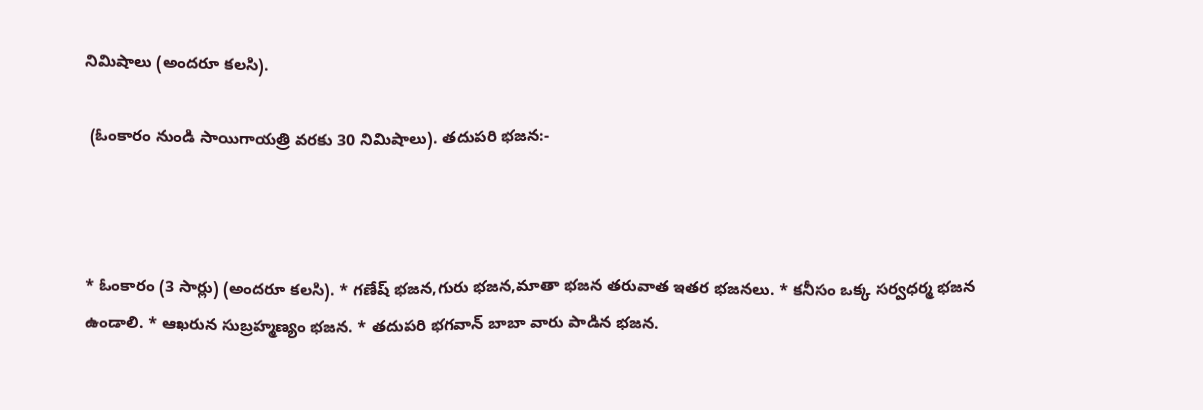నిమిషాలు (అందరూ కలసి).

 (ఓంకారం నుండి సాయిగాయత్రి వరకు 30 నిమిషాలు). తదుపరి భజన:-



* ఓంకారం (3 సార్లు) (అందరూ కలసి). * గణేష్ భజన,గురు భజన,మాతా భజన తరువాత ఇతర భజనలు. * కనీసం ఒక్క సర్వధర్మ భజన ఉండాలి. * ఆఖరున సుబ్రహ్మణ్యం భజన. * తదుపరి భగవాన్ బాబా వారు పాడిన భజన.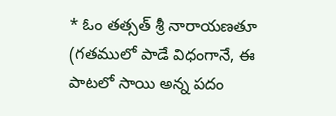* ఓం తత్సత్ శ్రీ నారాయణతూ (గతములో పాడే విధంగానే, ఈ పాటలో సాయి అన్న పదం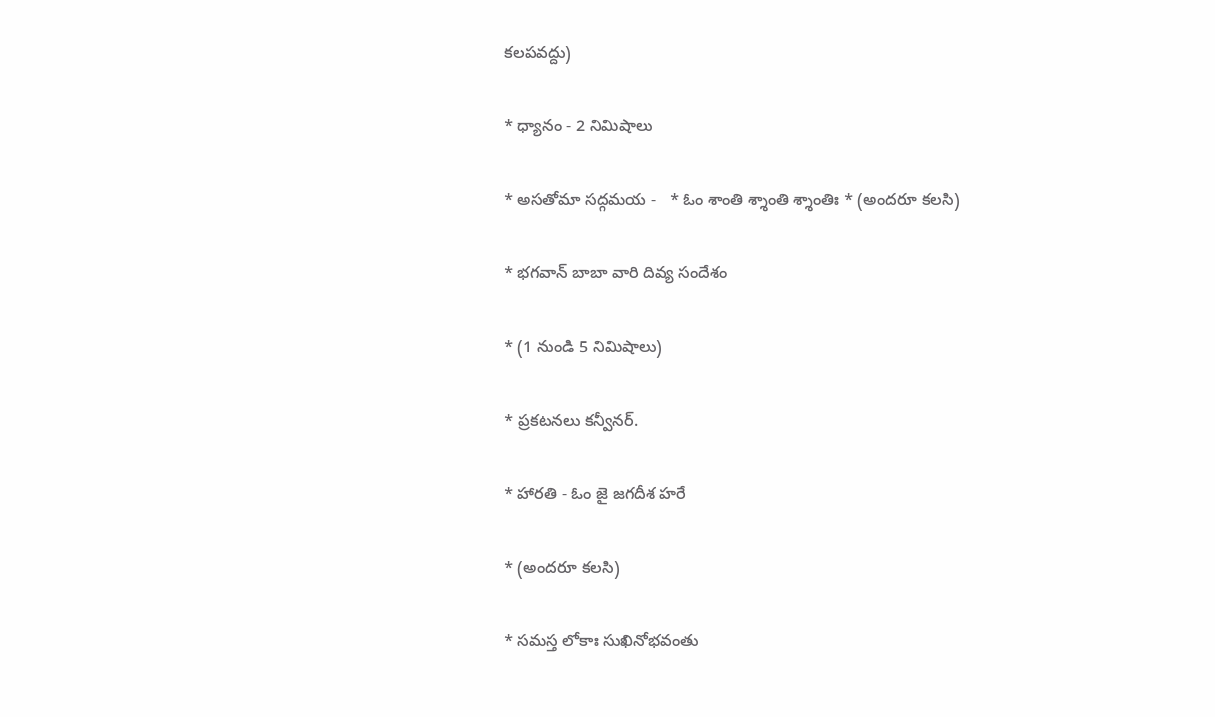కలపవద్దు)

* ధ్యానం - 2 నిమిషాలు

* అసతోమా సద్గమయ -   * ఓం శాంతి శ్శాంతి శ్శాంతిః * (అందరూ కలసి)

* భగవాన్ బాబా వారి దివ్య సందేశం

* (1 నుండి 5 నిమిషాలు)

* ప్రకటనలు కన్వీనర్.

* హారతి - ఓం జై జగదీశ హరే

* (అందరూ కలసి)

* సమస్త లోకాః సుఖినోభవంతు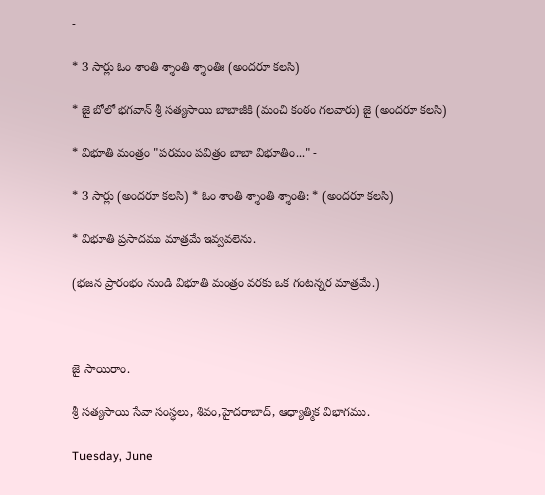-

* 3 సార్లు ఓం శాంతి శ్శాంతి శ్శాంతిః (అందరూ కలసి)

* జై బోలో భగవాన్ శ్రీ సత్యసాయి బాబాజీకి (మంచి కంఠం గలవారు) జై (అందరూ కలసి)

* విభూతి మంత్రం "పరమం పవిత్రం బాబా విభూతిం..." -

* 3 సార్లు (అందరూ కలసి) * ఓం శాంతి శ్శాంతి శ్శాంతి: * (అందరూ కలసి)

* విభూతి ప్రసాదము మాత్రమే ఇవ్వవలెను.

(భజన ప్రారంభం నుండి విభూతి మంత్రం వరకు ఒక గంటన్నర మాత్రమే.)



జై సాయిరాం.

శ్రీ సత్యసాయి సేవా సంస్ధలు, శివం,హైదరాబాద్, ఆధ్యాత్మిక విభాగము.

Tuesday, June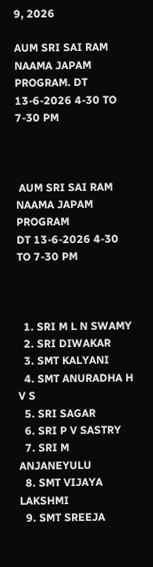9, 2026

AUM SRI SAI RAM NAAMA JAPAM PROGRAM. DT 13-6-2026 4-30 TO 7-30 PM



 AUM SRI SAI RAM NAAMA JAPAM PROGRAM
DT 13-6-2026 4-30 TO 7-30 PM



  1. SRI M L N SWAMY
  2. SRI DIWAKAR
  3. SMT KALYANI
  4. SMT ANURADHA H V S
  5. SRI SAGAR
  6. SRI P V SASTRY
  7. SRI M ANJANEYULU
  8. SMT VIJAYA LAKSHMI
  9. SMT SREEJA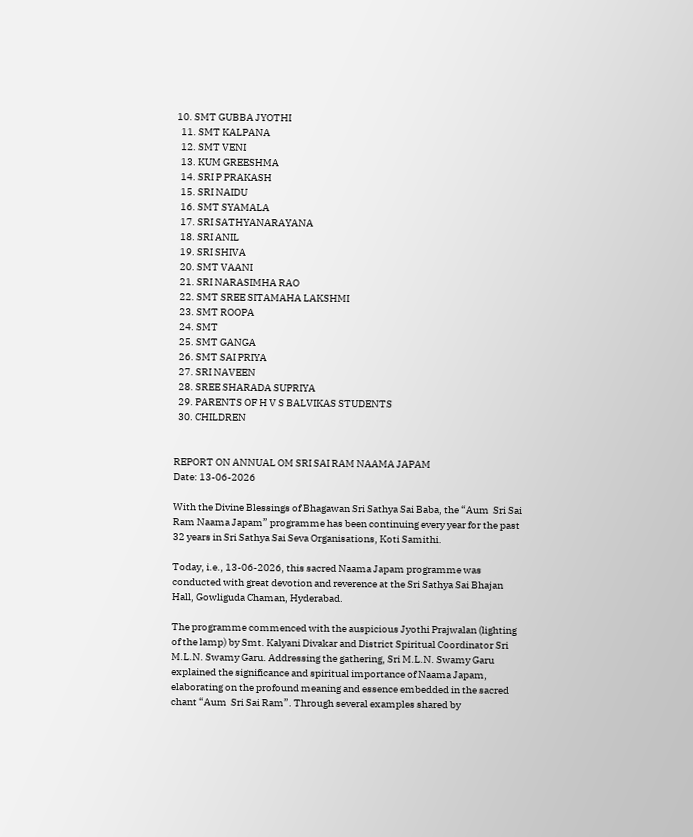10. SMT GUBBA JYOTHI
  11. SMT KALPANA
  12. SMT VENI
  13. KUM GREESHMA
  14. SRI P PRAKASH
  15. SRI NAIDU
  16. SMT SYAMALA
  17. SRI SATHYANARAYANA
  18. SRI ANIL
  19. SRI SHIVA
  20. SMT VAANI
  21. SRI NARASIMHA RAO
  22. SMT SREE SITAMAHA LAKSHMI
  23. SMT ROOPA
  24. SMT
  25. SMT GANGA
  26. SMT SAI PRIYA
  27. SRI NAVEEN
  28. SREE SHARADA SUPRIYA
  29. PARENTS OF H V S BALVIKAS STUDENTS
  30. CHILDREN


REPORT ON ANNUAL OM SRI SAI RAM NAAMA JAPAM
Date: 13-06-2026

With the Divine Blessings of Bhagawan Sri Sathya Sai Baba, the “Aum  Sri Sai Ram Naama Japam” programme has been continuing every year for the past 32 years in Sri Sathya Sai Seva Organisations, Koti Samithi.

Today, i.e., 13-06-2026, this sacred Naama Japam programme was conducted with great devotion and reverence at the Sri Sathya Sai Bhajan Hall, Gowliguda Chaman, Hyderabad.

The programme commenced with the auspicious Jyothi Prajwalan (lighting of the lamp) by Smt. Kalyani Divakar and District Spiritual Coordinator Sri M.L.N. Swamy Garu. Addressing the gathering, Sri M.L.N. Swamy Garu explained the significance and spiritual importance of Naama Japam, elaborating on the profound meaning and essence embedded in the sacred chant “Aum  Sri Sai Ram”. Through several examples shared by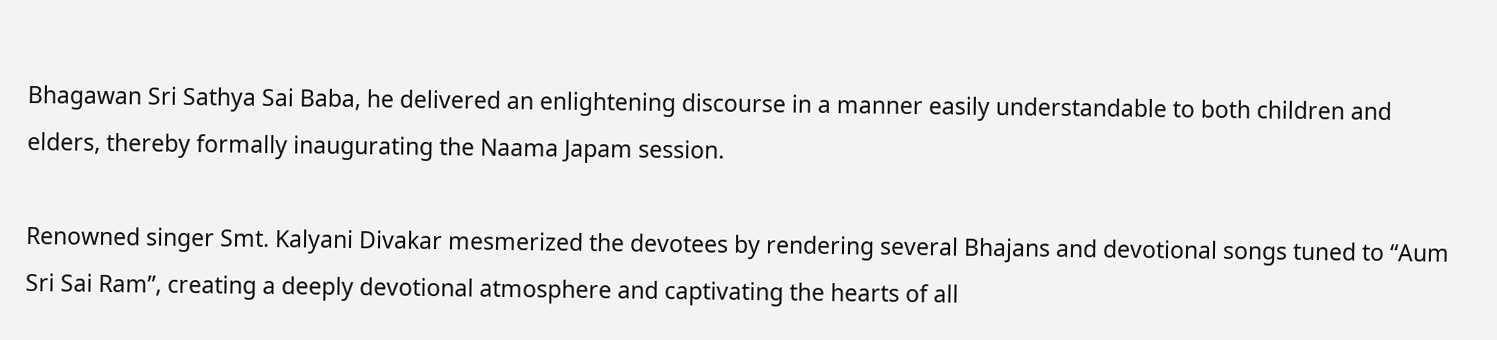Bhagawan Sri Sathya Sai Baba, he delivered an enlightening discourse in a manner easily understandable to both children and elders, thereby formally inaugurating the Naama Japam session.

Renowned singer Smt. Kalyani Divakar mesmerized the devotees by rendering several Bhajans and devotional songs tuned to “Aum  Sri Sai Ram”, creating a deeply devotional atmosphere and captivating the hearts of all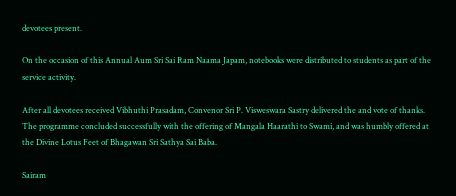devotees present.

On the occasion of this Annual Aum Sri Sai Ram Naama Japam, notebooks were distributed to students as part of the service activity.

After all devotees received Vibhuthi Prasadam, Convenor Sri P. Visweswara Sastry delivered the and vote of thanks. The programme concluded successfully with the offering of Mangala Haarathi to Swami, and was humbly offered at the Divine Lotus Feet of Bhagawan Sri Sathya Sai Baba.

Sairam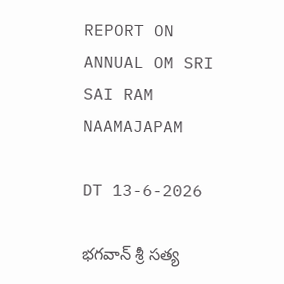REPORT ON ANNUAL OM SRI SAI RAM NAAMAJAPAM

DT 13-6-2026

భగవాన్ శ్రీ సత్య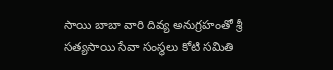సాయి బాబా వారి దివ్య అనుగ్రహంతో శ్రీ సత్యసాయి సేవా సంస్థలు కోటి సమితి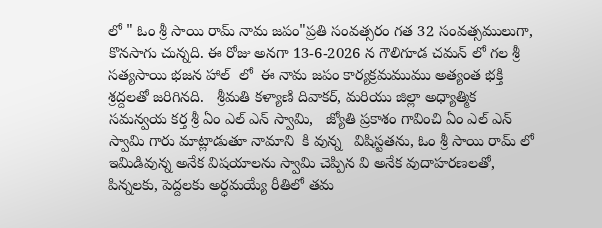లో " ఓం శ్రీ సాయి రామ్ నామ జపం"ప్రతి సంవత్సరం గత 32 సంవత్సములుగా, కొనసాగు చున్నది. ఈ రోజు అనగా 13-6-2026 న గౌలిగూడ చమన్ లో గల శ్రీ సత్యసాయి భజన హాల్  లో  ఈ నామ జపం కార్యక్రమముము అత్యంత భక్తి శ్రద్దలతో జరిగినది.   శ్రీమతి కళ్యాణి దివాకర్, మరియు జిల్లా అధ్యాత్మిక సమన్వయ కర్త శ్రీ ఏం ఎల్ ఎన్ స్వామి,   జ్యోతి ప్రకాశం గావించి ఏం ఎల్ ఎన్ స్వామి గారు మాట్లాడుతూ నామాని  కి వున్న   విషిస్టతను, ఓం శ్రీ సాయి రామ్ లో ఇమిడివున్న అనేక విషయాలను స్వామి చెప్పిన వి అనేక వుదాహరణలతో, పిన్నలకు, పెద్దలకు అర్ధమయ్యే రీతిలో తమ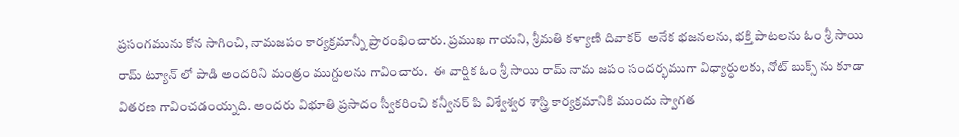ప్రసంగమును కోన సాగించి, నామజపం కార్యక్రమాన్నీ ప్రారంభించారు. ప్రముఖ గాయని, శ్రీమతి కళ్యాణి దివాకర్  అనేక భజనలను, భక్తి పాటలను ఓం శ్రీ సాయి రామ్ ట్యూన్ లో పాడి అందరిని మంత్రం ముగ్దులను గావించారు.  ఈ వార్షిక ఓం శ్రీ సాయి రామ్ నామ జపం సందర్భముగా విధ్యార్ధులకు, నోట్ బుక్స్ ను కూడా వితరణ గావించడంయ్నది. అందరు విభూతి ప్రసాదం స్వీకరించి కన్వీనర్ పి విశ్వేశ్వర శాస్త్రి కార్యక్రమానికి ముందు స్వాగత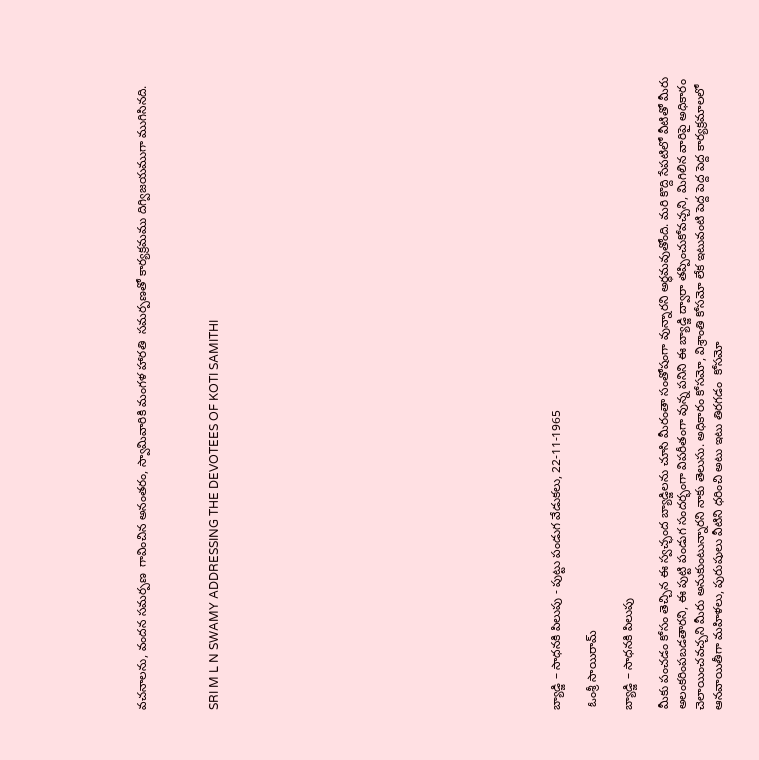వచనాలను, వందన సమర్పణ  గావించిన అనంతరం, స్వామివారికి మంగళ హారతి  సమర్పణతో కార్యక్రమము దిగ్విజయముగా ముగిసినది.



SRI M L N SWAMY ADDRESSING THE DEVOTEES OF KOTI SAMITHI


















బ్యాడ్జి – సాధనకి పిలుపు - పుట్టు పండుగ వేడుకలు, 22-11-1965

 ఓంశ్రీ సాయిరామ్

బ్యాడ్జి – సాధనకి పిలుపు

మీకు పంచడం కోసం తెచ్చిన ఈ స్వచ్ఛంద బ్యాడ్జిలను చూసి మీరంతా సంతోషంగా వున్నారని అర్ధమవుతోంది. మరి కొద్ది సేపటిలో వీటితో మీరు అలంకరింపబడతారని, ఈ పుట్టి పండుగ సందర్భంగా విపరీతంగా వున్న పనిని ఈ బ్యాడ్జి ద్వారా తప్పించుకోవచ్చని, మిగిలిన వారిపై అధికారం చెలాయించవచ్చని మీరు అనుకుంటున్నారని నాకు తెలుసు. అధికారం కోసమో, విశ్రాంతి కోసమో లేక ఇటువంటి పెద్ద పెద్ద పెద్ద కార్యక్రమాలలో ఆనవాయితీగా మహిళలు, పురుషులు వీటిని ధరించి అటు ఇటు తిరగడం  కోసమో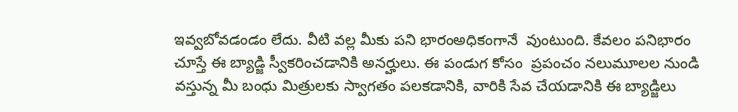ఇవ్వబోవడండం లేదు. వీటి వల్ల మీకు పని భారంఅధికంగానే  వుంటుంది. కేవలం పనిభారం చూస్తే ఈ బ్యాడ్జి స్వీకరించడానికి అనర్హులు. ఈ పండుగ కోసం  ప్రపంచం నలుమూలల నుండి వస్తున్న మీ బంధు మిత్రులకు స్వాగతం పలకడానికి, వారికి సేవ చేయడానికి ఈ బ్యాడ్జిలు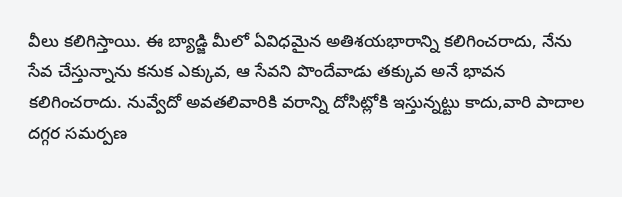వీలు కలిగిస్తాయి. ఈ బ్యాడ్జి మీలో ఏవిధమైన అతిశయభారాన్ని కలిగించరాదు, నేను సేవ చేస్తున్నాను కనుక ఎక్కువ, ఆ సేవని పొందేవాడు తక్కువ అనే భావన కలిగించరాదు. నువ్వేదో అవతలివారికి వరాన్ని దోసిట్లోకి ఇస్తున్నట్టు కాదు,వారి పాదాల దగ్గర సమర్పణ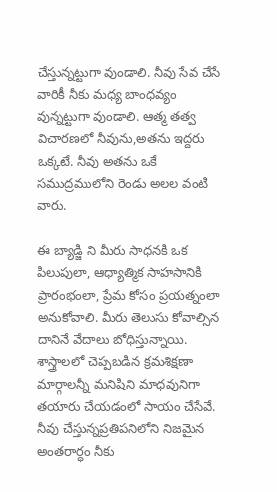చేస్తున్నట్టుగా వుండాలి. నీవు సేవ చేసే వారికీ నీకు మధ్య బాంధవ్యం వున్నట్టుగా వుండాలి. ఆత్మ తత్వ విచారణలో నీవును,అతను ఇద్దరు ఒక్కటే. నీవు అతను ఒకే సముద్రములోని రెండు అలల వంటి వారు.

ఈ బ్యాడ్జి ని మీరు సాధనకి ఒక పిలుపులా, ఆధ్యాత్మిక సాహసానికి ప్రారంభంలా, ప్రేమ కోసం ప్రయత్నంలా అనుకోవాలి. మీరు తెలుసు కోవాల్సిన దానినే వేదాలు బోధిస్తున్నాయి. శాస్త్రాలలో చెప్పబడిన క్రమశిక్షణా మార్గాలన్నీ మనిషిని మాధవునిగా తయారు చేయడంలో సాయం చేసేవే. నీవు చేస్తున్నప్రతిపనిలోని నిజమైన అంతరార్ధం నీకు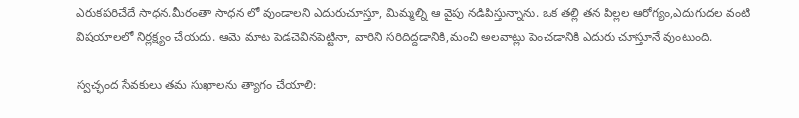ఎరుకపరిచేదే సాధన.మీరంతా సాధన లో వుండాలని ఎదురుచూస్తూ, మిమ్మల్ని ఆ వైపు నడిపిస్తున్నాను. ఒక తల్లి తన పిల్లల ఆరోగ్యం,ఎదుగుదల వంటి విషయాలలో నిర్లక్ష్యం చేయదు. ఆమె మాట పెడచెవినపెట్టినా, వారిని సరిదిద్దడానికి,మంచి అలవాట్లు పెంచడానికి ఎదురు చూస్తూనే వుంటుంది.

స్వచ్ఛంద సేవకులు తమ సుఖాలను త్యాగం చేయాలి: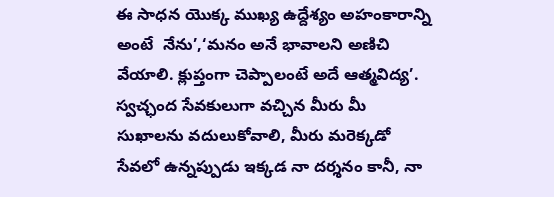ఈ సాధన యొక్క ముఖ్య ఉద్దేశ్యం అహంకారాన్ని అంటే  నేను’,‘మనం అనే భావాలని అణిచి వేయాలి. క్లుప్తంగా చెప్పాలంటే అదే ఆత్మవిద్య’. స్వచ్ఛంద సేవకులుగా వచ్చిన మీరు మీ సుఖాలను వదులుకోవాలి, మీరు మరెక్కడో సేవలో ఉన్నప్పుడు ఇక్కడ నా దర్శనం కానీ, నా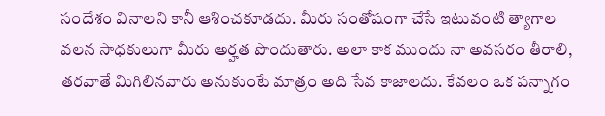సందేశం వినాలని కానీ ఆశించకూడదు. మీరు సంతోషంగా చేసే ఇటువంటి త్యాగాల వలన సాధకులుగా మీరు అర్హత పొందుతారు. అలా కాక ముందు నా అవసరం తీరాలి, తరవాతే మిగిలినవారు అనుకుంటే మాత్రం అది సేవ కాజాలదు. కేవలం ఒక పన్నాగం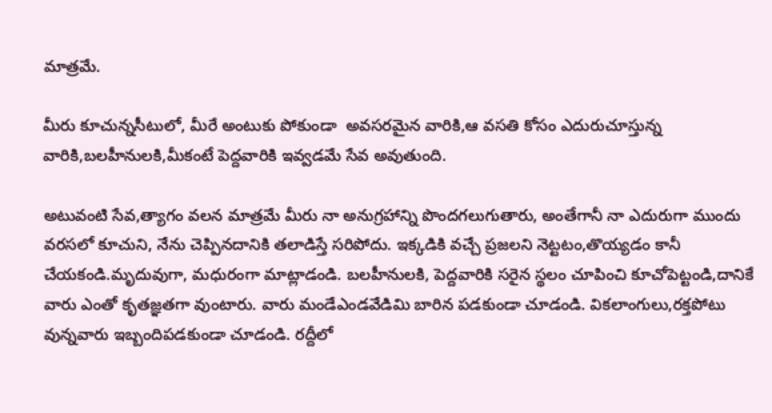మాత్రమే.

మీరు కూచున్నసీటులో, మీరే అంటుకు పోకుండా  అవసరమైన వారికి,ఆ వసతి కోసం ఎదురుచూస్తున్న వారికి,బలహీనులకి,మీకంటే పెద్దవారికి ఇవ్వడమే సేవ అవుతుంది.

అటువంటి సేవ,త్యాగం వలన మాత్రమే మీరు నా అనుగ్రహాన్ని పొందగలుగుతారు, అంతేగానీ నా ఎదురుగా ముందు వరసలో కూచుని, నేను చెప్పినదానికి తలాడిస్తే సరిపోదు. ఇక్కడికి వచ్చే ప్రజలని నెట్టటం,తొయ్యడం కానీ చేయకండి.మృదువుగా, మధురంగా మాట్లాడండి. బలహీనులకి, పెద్దవారికి సరైన స్థలం చూపించి కూచోపెట్టండి,దానికే వారు ఎంతో కృతజ్ఞతగా వుంటారు. వారు మండేఎండవేడిమి బారిన పడకుండా చూడండి. వికలాంగులు,రక్తపోటు వున్నవారు ఇబ్బందిపడకుండా చూడండి. రద్దీలో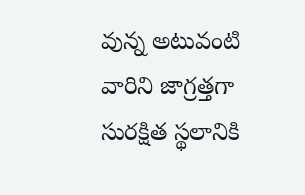వున్న అటువంటి వారిని జాగ్రత్తగా సురక్షిత స్థలానికి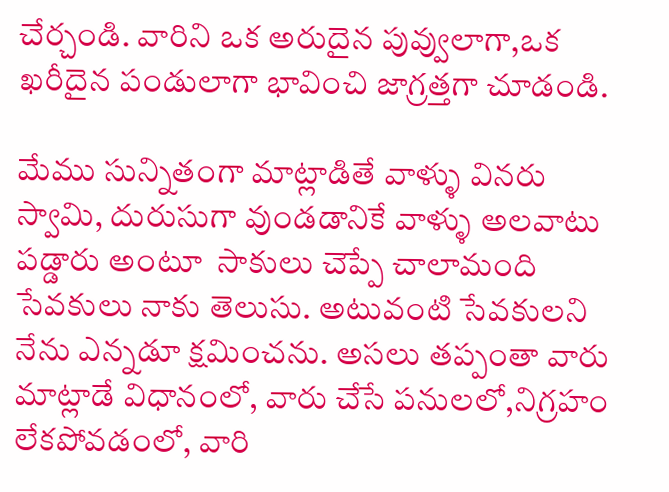చేర్చండి. వారిని ఒక అరుదైన పువ్వులాగా,ఒక ఖరీదైన పండులాగా భావించి జాగ్రత్తగా చూడండి.

మేము సున్నితంగా మాట్లాడితే వాళ్ళు వినరు స్వామి, దురుసుగా వుండడానికే వాళ్ళు అలవాటు పడ్డారు అంటూ  సాకులు చెప్పే చాలామంది సేవకులు నాకు తెలుసు. అటువంటి సేవకులని నేను ఎన్నడూ క్షమించను. అసలు తప్పంతా వారు మాట్లాడే విధానంలో, వారు చేసే పనులలో,నిగ్రహం లేకపోవడంలో, వారి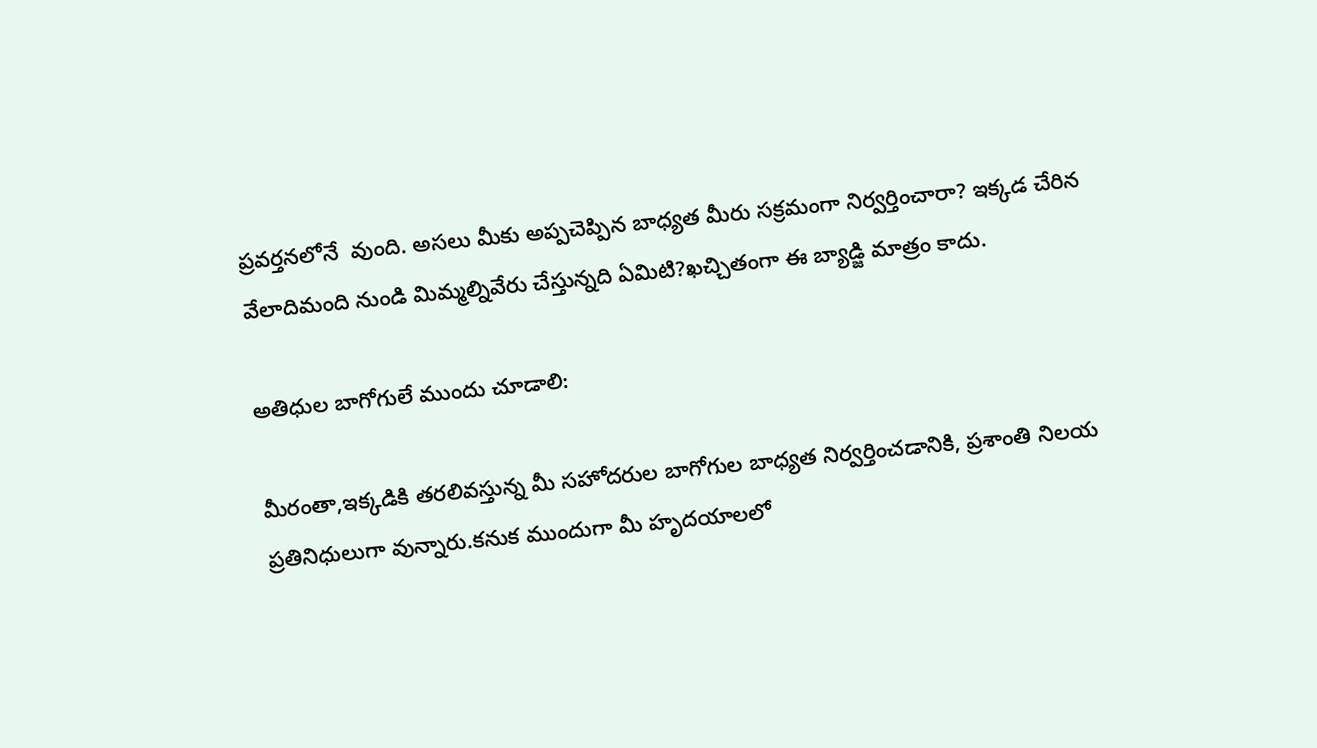ప్రవర్తనలోనే  వుంది. అసలు మీకు అప్పచెప్పిన బాధ్యత మీరు సక్రమంగా నిర్వర్తించారా? ఇక్కడ చేరిన వేలాదిమంది నుండి మిమ్మల్నివేరు చేస్తున్నది ఏమిటి?ఖచ్చితంగా ఈ బ్యాడ్జి మాత్రం కాదు.

అతిధుల బాగోగులే ముందు చూడాలి:

మీరంతా,ఇక్కడికి తరలివస్తున్న మీ సహోదరుల బాగోగుల బాధ్యత నిర్వర్తించడానికి, ప్రశాంతి నిలయ ప్రతినిధులుగా వున్నారు.కనుక ముందుగా మీ హృదయాలలో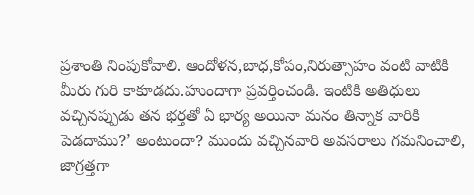ప్రశాంతి నింపుకోవాలి. ఆందోళన,బాధ,కోపం,నిరుత్సాహం వంటి వాటికి మీరు గురి కాకూడదు.హుందాగా ప్రవర్తించండి. ఇంటికి అతిధులు వచ్చినప్పుడు తన భర్తతో ఏ భార్య అయినా మనం తిన్నాక వారికి పెడదాము?’ అంటుందా? ముందు వచ్చినవారి అవసరాలు గమనించాలి, జాగ్రత్తగా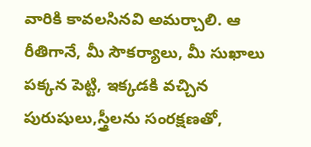వారికి కావలసినవి అమర్చాలి. ఆ రీతిగానే, మీ సౌకర్యాలు, మీ సుఖాలు పక్కన పెట్టి, ఇక్కడకి వచ్చిన పురుషులు,స్త్రీలను సంరక్షణతో,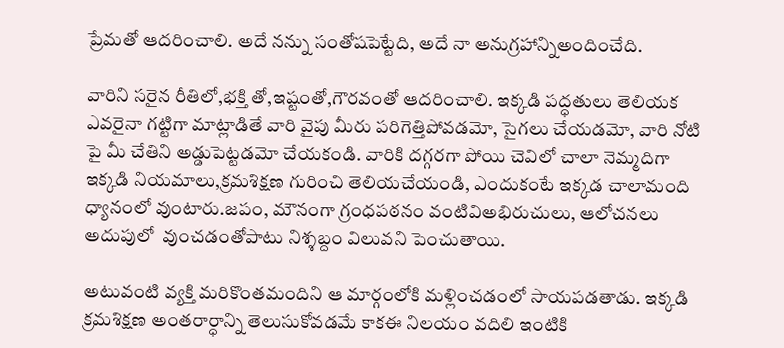ప్రేమతో ఆదరించాలి. అదే నన్ను సంతోషపెట్టేది, అదే నా అనుగ్రహాన్నిఅందించేది.

వారిని సరైన రీతిలో,భక్తి తో,ఇష్టంతో,గౌరవంతో ఆదరించాలి. ఇక్కడి పద్ధతులు తెలియక ఎవరైనా గట్టిగా మాట్లాడితే వారి వైపు మీరు పరిగెత్తిపోవడమో, సైగలు చేయడమో, వారి నోటి పై మీ చేతిని అడ్డుపెట్టడమో చేయకండి. వారికి దగ్గరగా పోయి చెవిలో చాలా నెమ్మదిగా ఇక్కడి నియమాలు,క్రమశిక్షణ గురించి తెలియచేయండి, ఎందుకంటే ఇక్కడ చాలామంది ధ్యానంలో వుంటారు.జపం, మౌనంగా గ్రంధపఠనం వంటివిఅభిరుచులు, ఆలోచనలు అదుపులో  వుంచడంతోపాటు నిశ్శబ్దం విలువని పెంచుతాయి.

అటువంటి వ్యక్తి మరికొంతమందిని ఆ మార్గంలోకి మళ్లించడంలో సాయపడతాడు. ఇక్కడి క్రమశిక్షణ అంతరార్ధాన్ని తెలుసుకోవడమే కాకఈ నిలయం వదిలి ఇంటికి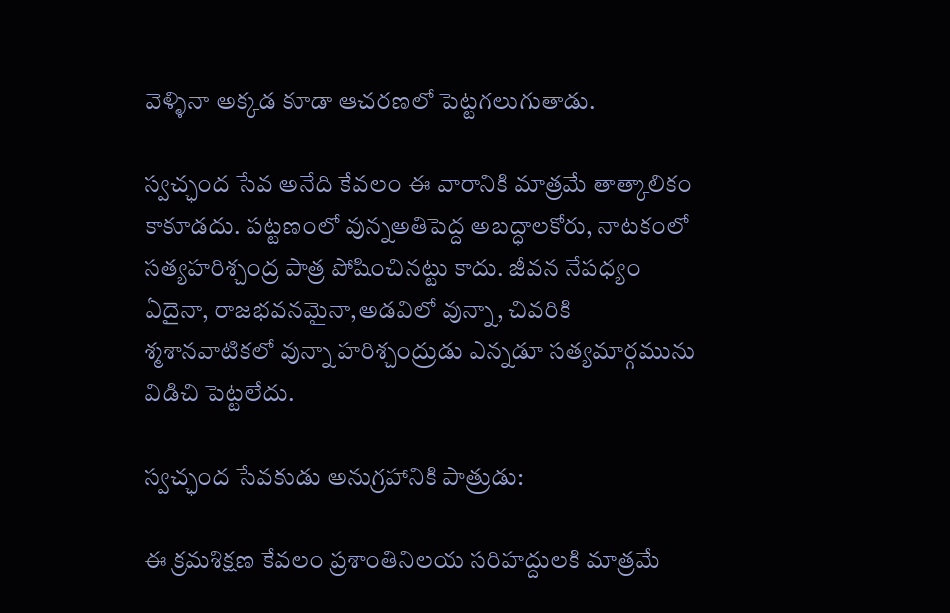వెళ్ళినా అక్కడ కూడా ఆచరణలో పెట్టగలుగుతాడు.

స్వచ్ఛంద సేవ అనేది కేవలం ఈ వారానికి మాత్రమే తాత్కాలికం కాకూడదు. పట్టణంలో వున్నఅతిపెద్ద అబద్ధాలకోరు, నాటకంలో సత్యహరిశ్చంద్ర పాత్ర పోషించినట్టు కాదు. జీవన నేపధ్యం ఏదైనా, రాజభవనమైనా,అడవిలో వున్నా, చివరికి శ్మశానవాటికలో వున్నా హరిశ్చంద్రుడు ఎన్నడూ సత్యమార్గమును విడిచి పెట్టలేదు.

స్వచ్ఛంద సేవకుడు అనుగ్రహానికి పాత్రుడు:

ఈ క్రమశిక్షణ కేవలం ప్రశాంతినిలయ సరిహద్దులకి మాత్రమే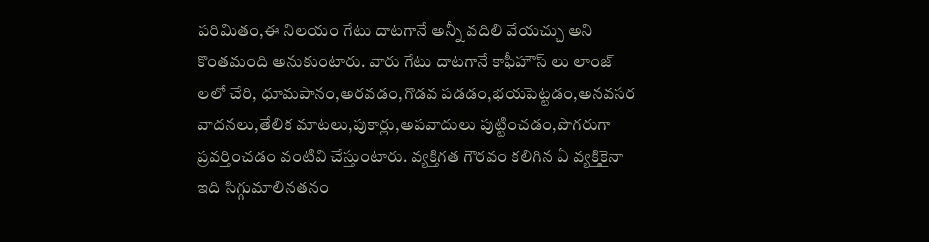పరిమితం,ఈ నిలయం గేటు దాటగానే అన్నీ వదిలి వేయచ్చు అని కొంతమంది అనుకుంటారు. వారు గేటు దాటగానే కాఫీహౌస్ లు లాంజ్ లలో చేరి, ధూమపానం,అరవడం,గొడవ పడడం,భయపెట్టడం,అనవసర వాదనలు,తేలిక మాటలు,పుకార్లు,అపవాదులు పుట్టించడం,పొగరుగా ప్రవర్తించడం వంటివి చేస్తుంటారు. వ్యక్తిగత గౌరవం కలిగిన ఏ వ్యక్తికైనా ఇది సిగ్గుమాలినతనం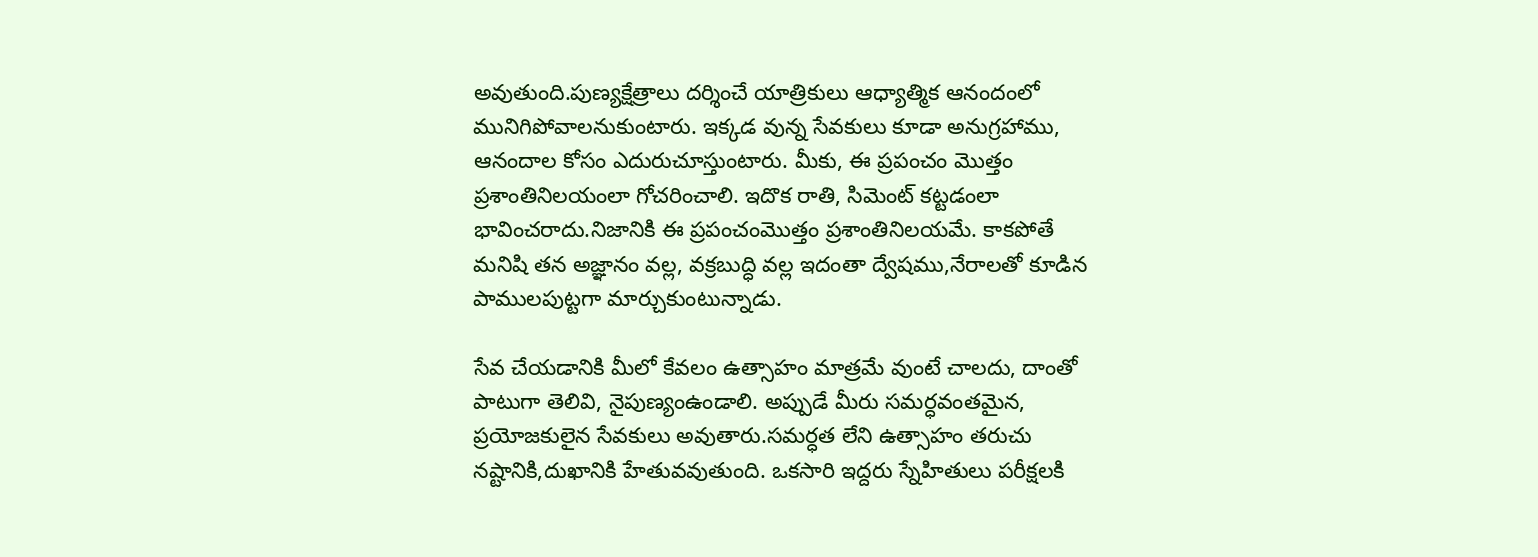అవుతుంది.పుణ్యక్షేత్రాలు దర్శించే యాత్రికులు ఆధ్యాత్మిక ఆనందంలో మునిగిపోవాలనుకుంటారు. ఇక్కడ వున్న సేవకులు కూడా అనుగ్రహాము, ఆనందాల కోసం ఎదురుచూస్తుంటారు. మీకు, ఈ ప్రపంచం మొత్తం ప్రశాంతినిలయంలా గోచరించాలి. ఇదొక రాతి, సిమెంట్ కట్టడంలా భావించరాదు.నిజానికి ఈ ప్రపంచంమొత్తం ప్రశాంతినిలయమే. కాకపోతే మనిషి తన అజ్ఞానం వల్ల, వక్రబుద్ధి వల్ల ఇదంతా ద్వేషము,నేరాలతో కూడిన పాములపుట్టగా మార్చుకుంటున్నాడు.

సేవ చేయడానికి మీలో కేవలం ఉత్సాహం మాత్రమే వుంటే చాలదు, దాంతో పాటుగా తెలివి, నైపుణ్యంఉండాలి. అప్పుడే మీరు సమర్ధవంతమైన, ప్రయోజకులైన సేవకులు అవుతారు.సమర్ధత లేని ఉత్సాహం తరుచు నష్టానికి,దుఖానికి హేతువవుతుంది. ఒకసారి ఇద్దరు స్నేహితులు పరీక్షలకి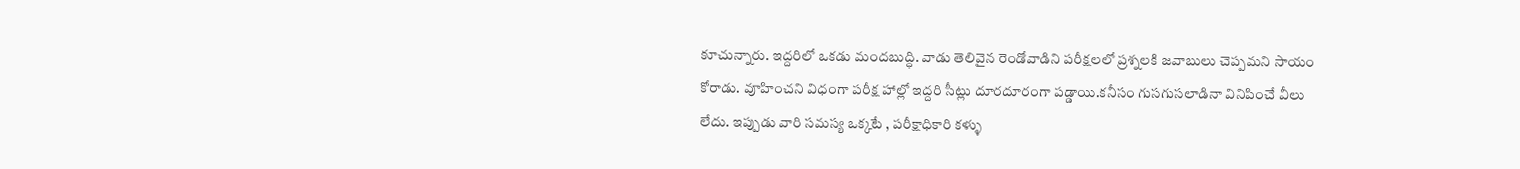కూచున్నారు. ఇద్దరిలో ఒకడు మందబుద్ధి. వాడు తెలివైన రెండోవాడిని పరీక్షలలో ప్రశ్నలకి జవాబులు చెప్పమని సాయం కోరాడు. వూహించని విధంగా పరీక్ష హాల్లో ఇద్దరి సీట్లు దూరదూరంగా పడ్డాయి.కనీసం గుసగుసలాడినా వినిపించే వీలు లేదు. ఇప్పుడు వారి సమస్య ఒక్కటే , పరీక్షాధికారి కళ్ళు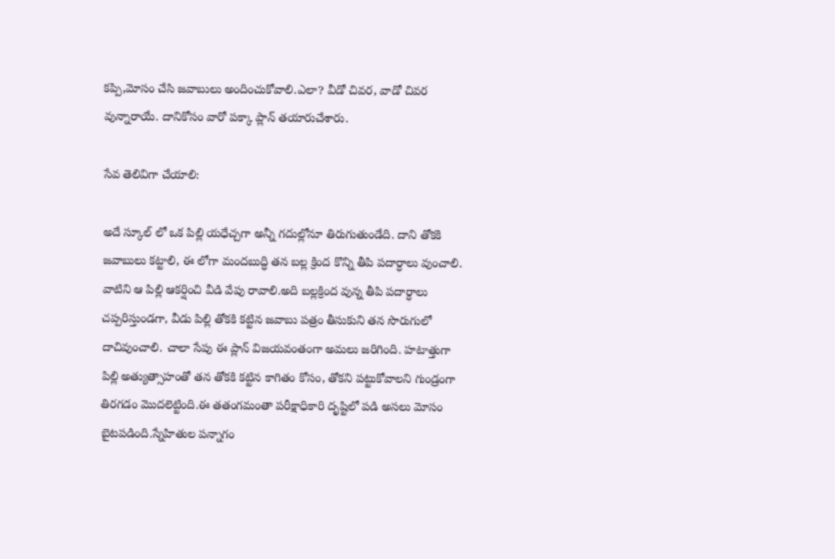కప్పి,మోసం చేసి జవాబులు అందించుకోవాలి.ఎలా? వీడో చివర, వాడో చివర వున్నారాయే. దానికోసం వారో పక్కా ప్లాన్ తయారుచేశారు.

సేవ తెలివిగా చేయాలి:

అదే స్కూల్ లో ఒక పిల్లి యధేచ్చగా అన్నీ గదుల్లోనూ తిరుగుతుండేది. దాని తోకకి జవాబులు కట్టాలి, ఈ లోగా మందబుద్ధి తన బల్ల క్రింద కొన్ని తీపి పదార్ధాలు వుంచాలి. వాటిని ఆ పిల్లి ఆకర్షించి వీడి వేపు రావాలి.అది బల్లక్రింద వున్న తీపి పదార్ధాలు చప్పరిస్తుండగా, వీడు పిల్లి తోకకి కట్టిన జవాబు పత్రం తీసుకుని తన సొరుగులో దాచివుంచాలి. చాలా సేపు ఈ ప్లాన్ విజయవంతంగా అమలు జరిగింది. హటాత్తుగా పిల్లి అత్యుత్సాహంతో తన తోకకి కట్టిన కాగితం కోసం, తోకని పట్టుకోవాలని గుండ్రంగా తిరగడం మొదలెట్టింది.ఈ తతంగమంతా పరీక్షాధికారి దృష్టిలో పడి అసలు మోసం బైటపడింది.స్నేహితుల పన్నాగం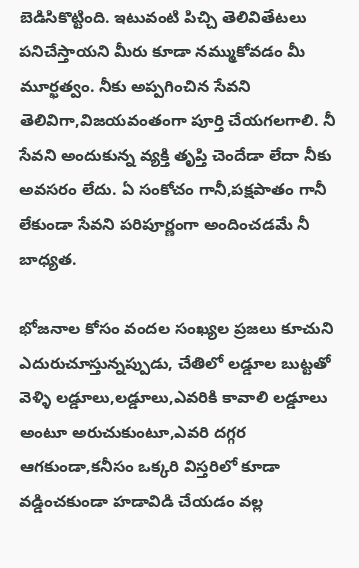బెడిసికొట్టింది. ఇటువంటి పిచ్చి తెలివితేటలు పనిచేస్తాయని మీరు కూడా నమ్ముకోవడం మీ మూర్ఖత్వం. నీకు అప్పగించిన సేవని తెలివిగా,విజయవంతంగా పూర్తి చేయగలగాలి. నీ సేవని అందుకున్న వ్యక్తి తృప్తి చెందేడా లేదా నీకు అవసరం లేదు. ఏ సంకోచం గానీ,పక్షపాతం గానీ లేకుండా సేవని పరిపూర్ణంగా అందించడమే నీ బాధ్యత.

భోజనాల కోసం వందల సంఖ్యల ప్రజలు కూచుని ఎదురుచూస్తున్నప్పుడు, చేతిలో లడ్డూల బుట్టతో వెళ్ళి లడ్డూలు,లడ్డూలు,ఎవరికి కావాలి లడ్డూలు అంటూ అరుచుకుంటూ,ఎవరి దగ్గర ఆగకుండా,కనీసం ఒక్కరి విస్తరిలో కూడా వడ్డించకుండా హడావిడి చేయడం వల్ల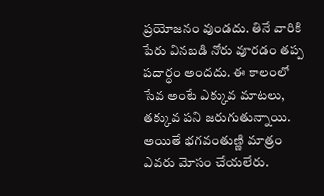ప్రయోజనం వుండదు. తినే వారికి పేరు వినబడి నోరు వూరడం తప్ప పదార్ధం అందదు. ఈ కాలంలో సేవ అంటే ఎక్కువ మాటలు, తక్కువ పని జరుగుతున్నాయి. అయితే భగవంతుణ్ణి మాత్రం ఎవరు మోసం చేయలేరు.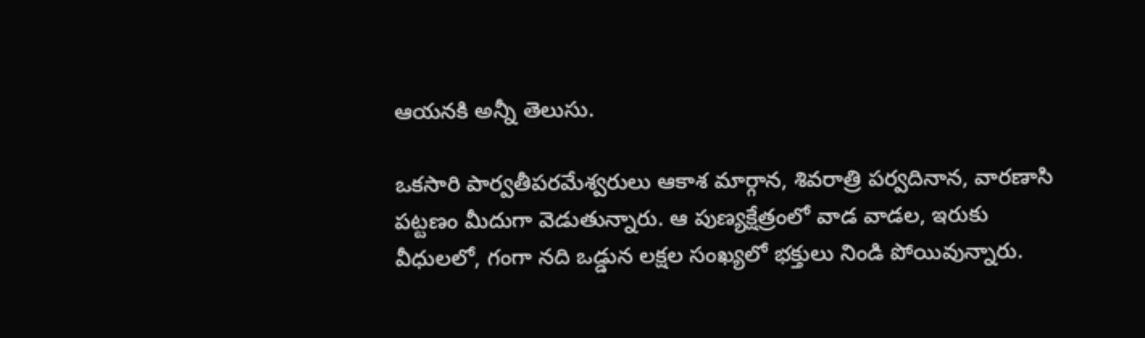ఆయనకి అన్నీ తెలుసు.

ఒకసారి పార్వతీపరమేశ్వరులు ఆకాశ మార్గాన, శివరాత్రి పర్వదినాన, వారణాసి పట్టణం మీదుగా వెడుతున్నారు. ఆ పుణ్యక్షేత్రంలో వాడ వాడల, ఇరుకు వీధులలో, గంగా నది ఒడ్డున లక్షల సంఖ్యలో భక్తులు నిండి పోయివున్నారు.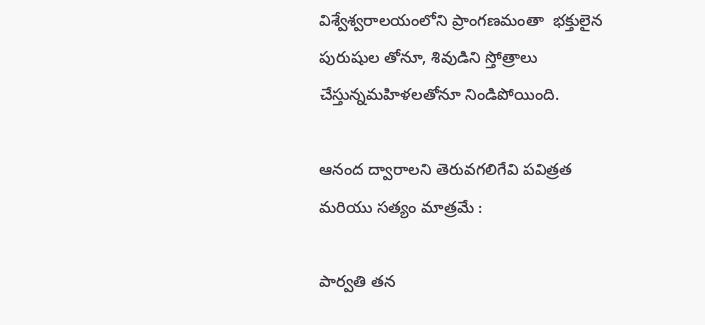విశ్వేశ్వరాలయంలోని ప్రాంగణమంతా  భక్తులైన పురుషుల తోనూ, శివుడిని స్తోత్రాలు చేస్తున్నమహిళలతోనూ నిండిపోయింది.

ఆనంద ద్వారాలని తెరువగలిగేవి పవిత్రత మరియు సత్యం మాత్రమే :

పార్వతి తన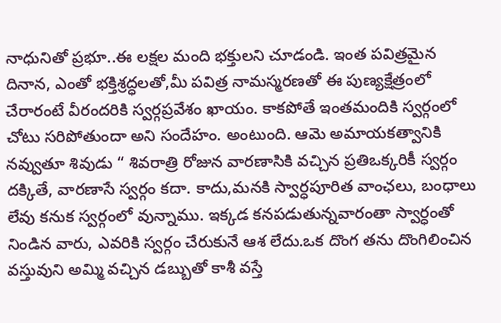నాధునితో ప్రభూ..ఈ లక్షల మంది భక్తులని చూడండి. ఇంత పవిత్రమైన దినాన, ఎంతో భక్తిశ్రద్ధలతో,మీ పవిత్ర నామస్మరణతో ఈ పుణ్యక్షేత్రంలో చేరారంటే వీరందరికి స్వర్గప్రవేశం ఖాయం. కాకపోతే ఇంతమందికి స్వర్గంలో చోటు సరిపోతుందా అని సందేహం. అంటుంది. ఆమె అమాయకత్వానికి నవ్వుతూ శివుడు “ శివరాత్రి రోజున వారణాసికి వచ్చిన ప్రతిఒక్కరికీ స్వర్గం దక్కితే, వారణాసే స్వర్గం కదా. కాదు,మనకి స్వార్ధపూరిత వాంఛలు, బంధాలు లేవు కనుక స్వర్గంలో వున్నాము. ఇక్కడ కనపడుతున్నవారంతా స్వార్ధంతో నిండిన వారు, ఎవరికి స్వర్గం చేరుకునే ఆశ లేదు.ఒక దొంగ తను దొంగిలించిన వస్తువుని అమ్మి వచ్చిన డబ్బుతో కాశీ వస్తే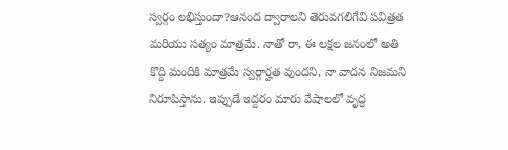స్వర్గం లభిస్తుందా?ఆనంద ద్వారాలని తెరువగలిగేవి పవిత్రత మరియు సత్యం మాత్రమే. నాతో రా, ఈ లక్షల జనంలో అతి కొద్ది మందికి మాత్రమే స్వర్గార్హత వుందని, నా వాదన నిజమని నిరూపిస్తాను. ఇప్పుడే ఇద్దరం మారు వేషాలలో వృద్ధ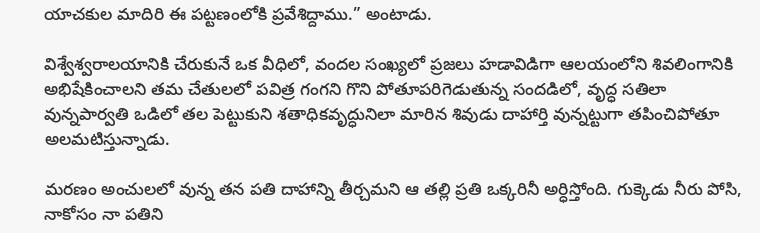యాచకుల మాదిరి ఈ పట్టణంలోకి ప్రవేశిద్దాము.” అంటాడు.

విశ్వేశ్వరాలయానికి చేరుకునే ఒక వీధిలో, వందల సంఖ్యలో ప్రజలు హడావిడిగా ఆలయంలోని శివలింగానికి అభిషేకించాలని తమ చేతులలో పవిత్ర గంగని గొని పోతూపరిగెడుతున్న సందడిలో, వృద్ధ సతిలా వున్నపార్వతి ఒడిలో తల పెట్టుకుని శతాధికవృద్ధునిలా మారిన శివుడు దాహార్తి వున్నట్టుగా తపించిపోతూ అలమటిస్తున్నాడు.

మరణం అంచులలో వున్న తన పతి దాహాన్ని తీర్చమని ఆ తల్లి ప్రతి ఒక్కరినీ అర్ధిస్తోంది. గుక్కెడు నీరు పోసి, నాకోసం నా పతిని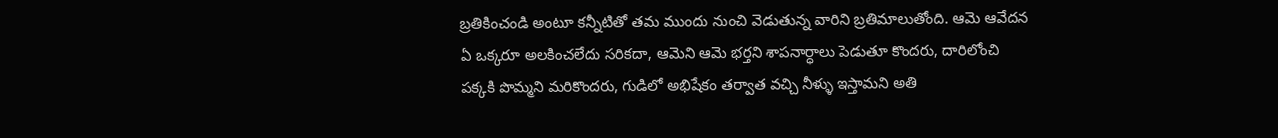బ్రతికించండి అంటూ కన్నీటితో తమ ముందు నుంచి వెడుతున్న వారిని బ్రతిమాలుతోంది. ఆమె ఆవేదన ఏ ఒక్కరూ అలకించలేదు సరికదా, ఆమెని ఆమె భర్తని శాపనార్ధాలు పెడుతూ కొందరు, దారిలోంచి పక్కకి పొమ్మని మరికొందరు, గుడిలో అభిషేకం తర్వాత వచ్చి నీళ్ళు ఇస్తామని అతి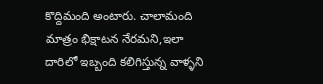కొద్దిమంది అంటారు. చాలామంది మాత్రం భిక్షాటన నేరమని,ఇలా దారిలో ఇబ్బంది కలిగిస్తున్న వాళ్ళని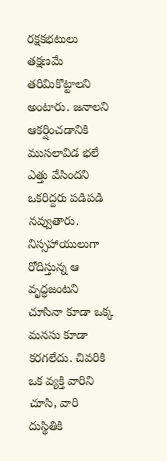రక్షకభటులు తక్షణమే తరిమికొట్టాలని అంటారు. జనాలని ఆకర్షించడానికి ముసలావిడ భలే ఎత్తు వేసిందని ఒకరిద్దరు పడిపడి నవ్వుతారు. నిస్సహాయులుగా రోదిస్తున్న ఆ వృద్ధజంటని చూసినా కూడా ఒక్క మనసు కూడా కరగలేదు. చివరికి ఒక వ్యక్తి వారిని చూసి, వారి దుస్థితికి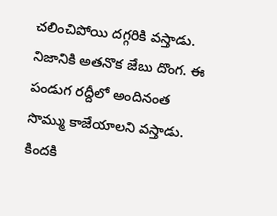చలించిపోయి దగ్గరికి వస్తాడు. నిజానికి అతనొక జేబు దొంగ. ఈ పండుగ రద్దీలో అందినంత సొమ్ము కాజేయాలని వస్తాడు. కిందకి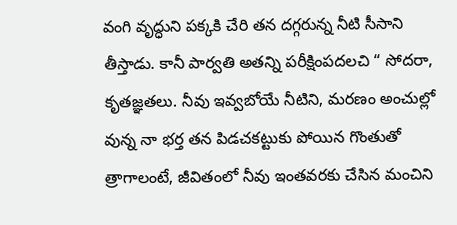వంగి వృద్ధుని పక్కకి చేరి తన దగ్గరున్న నీటి సీసాని తీస్తాడు. కానీ పార్వతి అతన్ని పరీక్షింపదలచి “ సోదరా, కృతజ్ఞతలు. నీవు ఇవ్వబోయే నీటిని, మరణం అంచుల్లో వున్న నా భర్త తన పిడచకట్టుకు పోయిన గొంతుతో త్రాగాలంటే, జీవితంలో నీవు ఇంతవరకు చేసిన మంచిని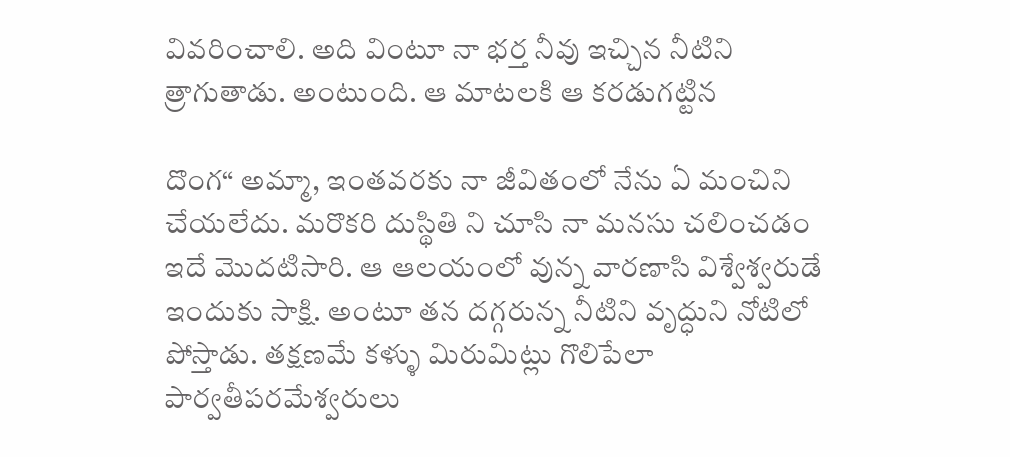వివరించాలి. అది వింటూ నా భర్త నీవు ఇచ్చిన నీటిని త్రాగుతాడు. అంటుంది. ఆ మాటలకి ఆ కరడుగట్టిన

దొంగ“ అమ్మా, ఇంతవరకు నా జీవితంలో నేను ఏ మంచిని చేయలేదు. మరొకరి దుస్థితి ని చూసి నా మనసు చలించడం ఇదే మొదటిసారి. ఆ ఆలయంలో వున్న వారణాసి విశ్వేశ్వరుడే ఇందుకు సాక్షి. అంటూ తన దగ్గరున్న నీటిని వృద్ధుని నోటిలో పోస్తాడు. తక్షణమే కళ్ళు మిరుమిట్లు గొలిపేలా పార్వతీపరమేశ్వరులు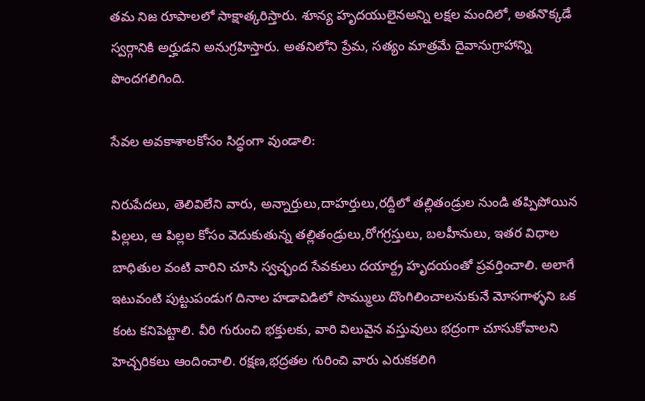తమ నిజ రూపాలలో సాక్షాత్కరిస్తారు. శూన్య హృదయులైనఅన్ని లక్షల మందిలో, అతనొక్కడే స్వర్గానికి అర్హుడని అనుగ్రహిస్తారు. అతనిలోని ప్రేమ, సత్యం మాత్రమే దైవానుగ్రాహాన్ని పొందగలిగింది.

సేవల అవకాశాలకోసం సిద్ధంగా వుండాలి:

నిరుపేదలు, తెలివిలేని వారు, అన్నార్తులు,దాహర్తులు,రద్దీలో తల్లితండ్రుల నుండి తప్పిపోయిన పిల్లలు, ఆ పిల్లల కోసం వెదుకుతున్న తల్లితండ్రులు,రోగగ్రస్తులు, బలహీనులు, ఇతర విధాల బాధితుల వంటి వారిని చూసి స్వచ్ఛంద సేవకులు దయార్ద్ర హృదయంతో ప్రవర్తించాలి. అలాగే ఇటువంటి పుట్టుపండుగ దినాల హడావిడిలో సొమ్ములు దొంగిలించాలనుకునే మోసగాళ్ళని ఒక కంట కనిపెట్టాలి. వీరి గురుంచి భక్తులకు, వారి విలువైన వస్తువులు భద్రంగా చూసుకోవాలని  హెచ్చరికలు ఆందించాలి. రక్షణ,భద్రతల గురించి వారు ఎరుకకలిగి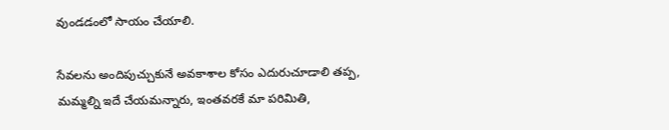వుండడంలో సాయం చేయాలి.

సేవలను అందిపుచ్చుకునే అవకాశాల కోసం ఎదురుచూడాలి తప్ప, మమ్మల్ని ఇదే చేయమన్నారు, ఇంతవరకే మా పరిమితి,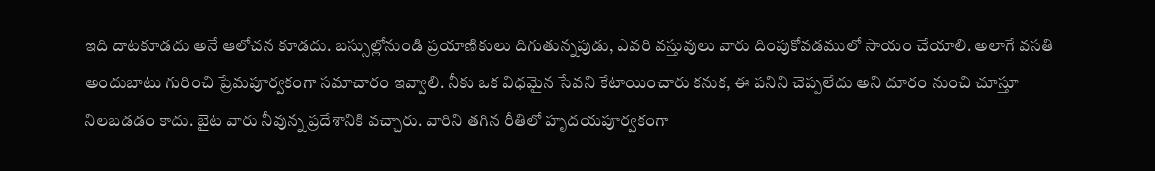ఇది దాటకూడదు అనే ఆలోచన కూడదు. బస్సుల్లోనుండి ప్రయాణికులు దిగుతున్నపుడు, ఎవరి వస్తువులు వారు దింపుకోవడములో సాయం చేయాలి. అలాగే వసతి అందుబాటు గురించి ప్రేమపూర్వకంగా సమాచారం ఇవ్వాలి. నీకు ఒక విధమైన సేవని కేటాయించారు కనుక, ఈ పనిని చెప్పలేదు అని దూరం నుంచి చూస్తూ నిలబడడం కాదు. బైట వారు నీవున్న ప్రదేశానికి వచ్చారు. వారిని తగిన రీతిలో హృదయపూర్వకంగా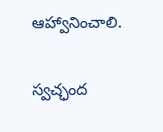ఆహ్వానించాలి.

స్వచ్ఛంద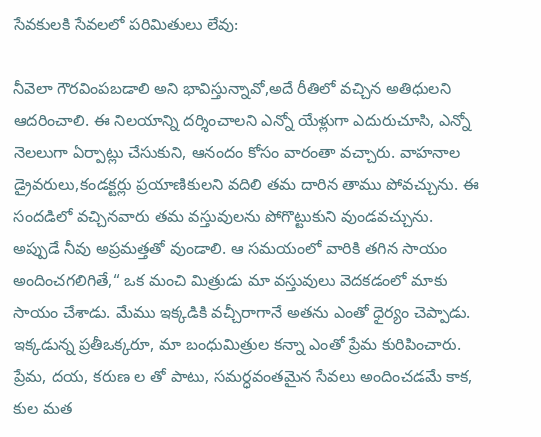సేవకులకి సేవలలో పరిమితులు లేవు:

నీవెలా గౌరవింపబడాలి అని భావిస్తున్నావో,అదే రీతిలో వచ్చిన అతిధులని ఆదరించాలి. ఈ నిలయాన్ని దర్శించాలని ఎన్నో యేళ్లుగా ఎదురుచూసి, ఎన్నో నెలలుగా ఏర్పాట్లు చేసుకుని, ఆనందం కోసం వారంతా వచ్చారు. వాహనాల డ్రైవరులు,కండక్టర్లు ప్రయాణికులని వదిలి తమ దారిన తాము పోవచ్చును. ఈ సందడిలో వచ్చినవారు తమ వస్తువులను పోగొట్టుకుని వుండవచ్చును. అప్పుడే నీవు అప్రమత్తతో వుండాలి. ఆ సమయంలో వారికి తగిన సాయం అందించగలిగితే,“ ఒక మంచి మిత్రుడు మా వస్తువులు వెదకడంలో మాకు సాయం చేశాడు. మేము ఇక్కడికి వచ్చీరాగానే అతను ఎంతో ధైర్యం చెప్పాడు. ఇక్కడున్న ప్రతీఒక్కరూ, మా బంధుమిత్రుల కన్నా ఎంతో ప్రేమ కురిపించారు. ప్రేమ, దయ, కరుణ ల తో పాటు, సమర్ధవంతమైన సేవలు అందించడమే కాక, కుల మత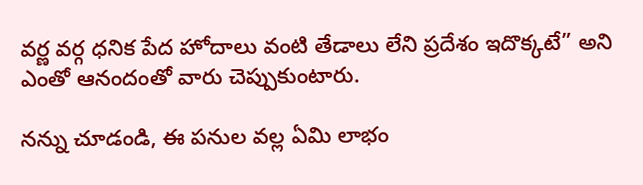వర్ణ వర్గ ధనిక పేద హోదాలు వంటి తేడాలు లేని ప్రదేశం ఇదొక్కటే” అని ఎంతో ఆనందంతో వారు చెప్పుకుంటారు.

నన్ను చూడండి, ఈ పనుల వల్ల ఏమి లాభం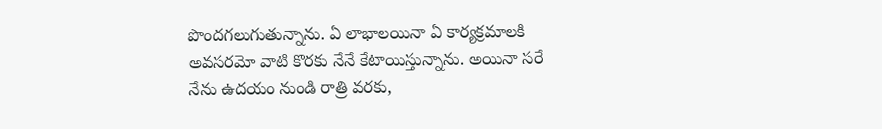పొందగలుగుతున్నాను. ఏ లాభాలయినా ఏ కార్యక్రమాలకి అవసరమో వాటి కొరకు నేనే కేటాయిస్తున్నాను. అయినా సరే నేను ఉదయం నుండి రాత్రి వరకు,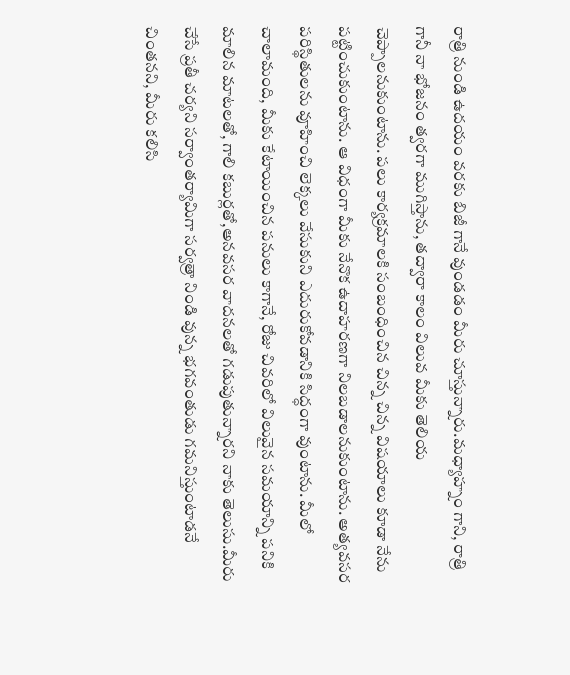రాత్రి నుండి ఉదయం వరకు బిజీ గానే వుండడం మీరు చూస్తున్నారు.మధ్యాహ్నం గాని, రాత్రి గానీ నా భోజనం త్వరగా ముగిస్తాను, తద్వారా కాలం విలువ మీకు తెలియ చెప్పాలనుకుంటాను. పలు కార్యక్రమాలకి సంబంధించిన చిన్న చిన్న విషయాలు కూడా నేను పట్టించుకుంటాను. ఆ విధంగా మీకు నేనొక ఉదాహరణగా నిలబడాలనుకుంటాను. అత్యవసర పరిస్థితులను వూహించి లెక్కలు వేసుకుని ఎదురుకోవడానికి సిద్ధంగా వుంటాను. మీలో చాలామంది, మీకు కేటాయించిన పనులు కాగానే, రోజు చివరిలో విలువైన సమయాన్ని పనికి మాలిన మాటలతో, గాలి కబుర్లతో,అనవసర వాదనలతో గడుపుతున్నారని నాకు తెలుసు.మీరు చేసే ప్రతీ చర్యని సర్వాంతర్యామిగా సర్వత్రా నిండి వున్న భగవంతుడు గమనిస్తుంటాడనే చింతనని, మీరు కలిసి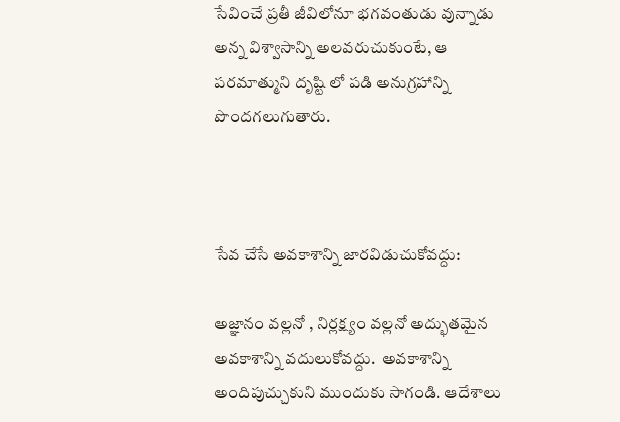సేవించే ప్రతీ జీవిలోనూ భగవంతుడు వున్నాడు అన్న విశ్వాసాన్ని అలవరుచుకుంటే, ఆ పరమాత్ముని దృష్టి లో పడి అనుగ్రహాన్ని పొందగలుగుతారు.



సేవ చేసే అవకాశాన్ని జారవిడుచుకోవద్దు:

అజ్ఞానం వల్లనో , నిర్లక్ష్యం వల్లనో అద్భుతమైన అవకాశాన్ని వదులుకోవద్దు.  అవకాశాన్ని అందిపుచ్చుకుని ముందుకు సాగండి. ఆదేశాలు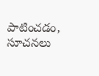పాటించడం, సూచనలు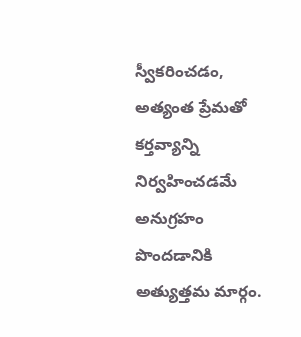స్వీకరించడం, అత్యంత ప్రేమతో కర్తవ్యాన్ని నిర్వహించడమే అనుగ్రహం పొందడానికి అత్యుత్తమ మార్గం.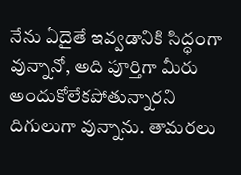నేను ఏదైతే ఇవ్వడానికి సిద్ధంగా వున్నానో, అది పూర్తిగా మీరు అందుకోలేకపోతున్నారని దిగులుగా వున్నాను. తామరలు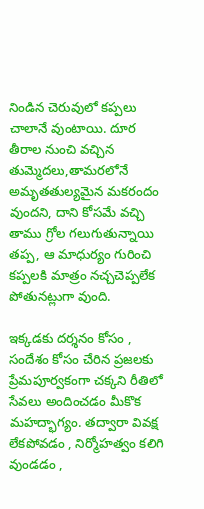నిండిన చెరువులో కప్పలు చాలానే వుంటాయి. దూర తీరాల నుంచి వచ్చిన తుమ్మెదలు,తామరలోనే అమృతతుల్యమైన మకరందం వుందని, దాని కోసమే వచ్చి  తాము గ్రోల గలుగుతున్నాయి తప్ప, ఆ మాధుర్యం గురించి కప్పలకి మాత్రం నచ్చచెప్పలేక పోతునట్లుగా వుంది.

ఇక్కడకు దర్శనం కోసం , సందేశం కోసం చేరిన ప్రజలకు  ప్రేమపూర్వకంగా చక్కని రీతిలో సేవలు అందించడం మీకొక మహద్భాగ్యం. తద్వారా వివక్ష లేకపోవడం , నిర్మోహత్వం కలిగి వుండడం ,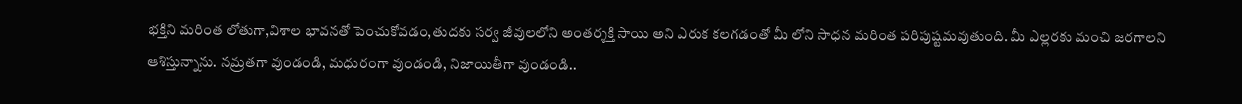భక్తిని మరింత లోతుగా,విశాల భావనతో పెంచుకోవడం,తుదకు సర్వ జీవులలోని అంతర్శక్తి సాయి అని ఎరుక కలగడంతో మీ లోని సాధన మరింత పరిపుష్టమవుతుంది. మీ ఎల్లరకు మంచి జరగాలని ఆశిస్తున్నాను. నమ్రతగా వుండండి, మధురంగా వుండండి, నిజాయితీగా వుండండి..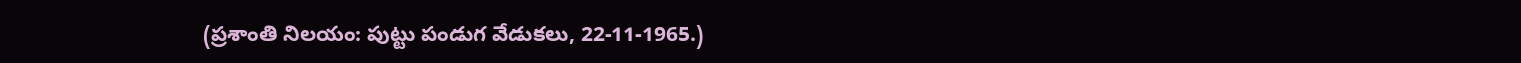(ప్రశాంతి నిలయం: పుట్టు పండుగ వేడుకలు, 22-11-1965.)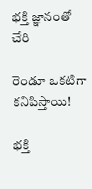భక్తి జ్ఞానంతో చేరి

రెండూ ఒకటిగా కనిపిస్తాయి!

భక్తి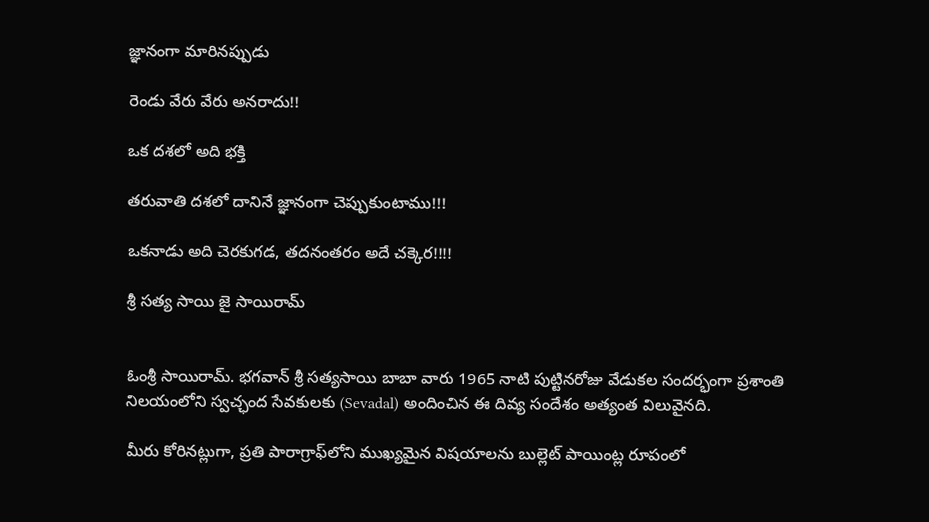జ్ఞానంగా మారినప్పుడు

రెండు వేరు వేరు అనరాదు!!

ఒక దశలో అది భక్తి

తరువాతి దశలో దానినే జ్ఞానంగా చెప్పుకుంటాము!!!

ఒకనాడు అది చెరకుగడ, తదనంతరం అదే చక్కెర!!!!

శ్రీ సత్య సాయి జై సాయిరామ్


ఓంశ్రీ సాయిరామ్. భగవాన్ శ్రీ సత్యసాయి బాబా వారు 1965 నాటి పుట్టినరోజు వేడుకల సందర్భంగా ప్రశాంతి నిలయంలోని స్వచ్ఛంద సేవకులకు (Sevadal) అందించిన ఈ దివ్య సందేశం అత్యంత విలువైనది.

మీరు కోరినట్లుగా, ప్రతి పారాగ్రాఫ్‌లోని ముఖ్యమైన విషయాలను బుల్లెట్ పాయింట్ల రూపంలో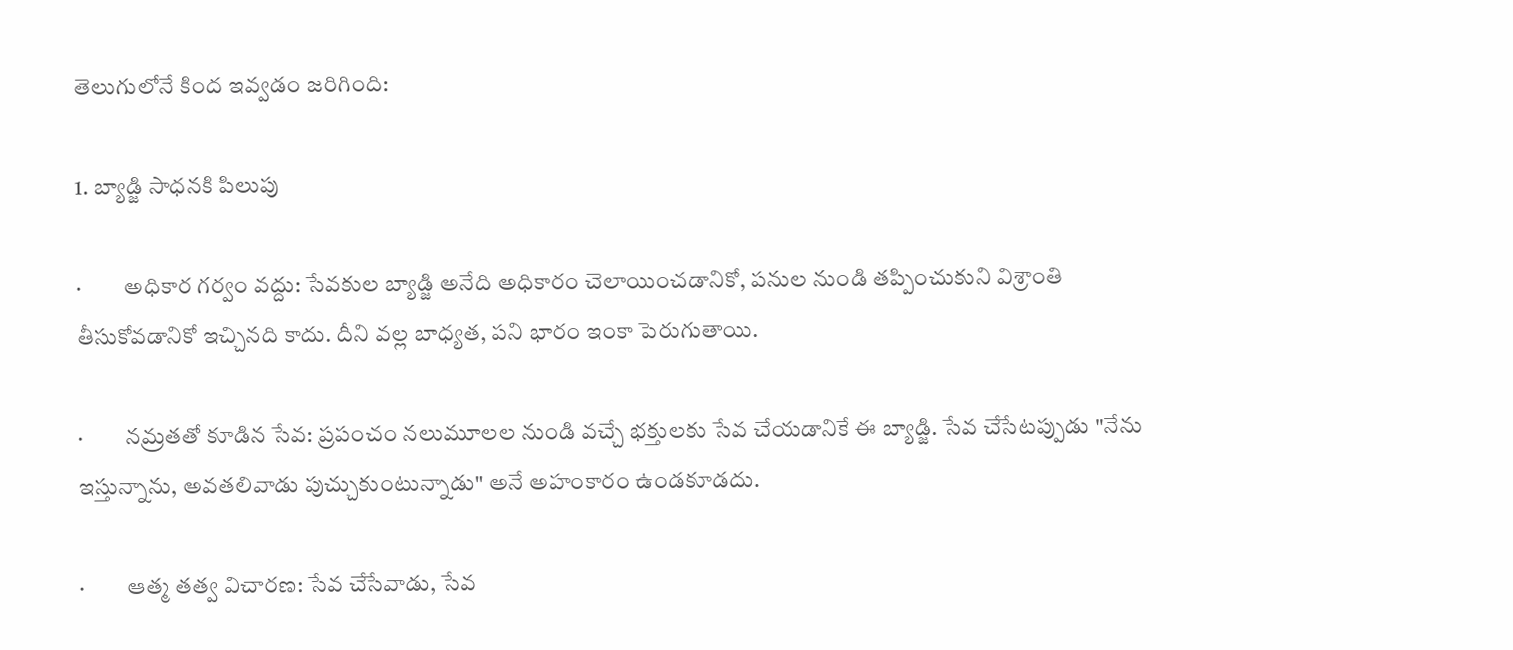తెలుగులోనే కింద ఇవ్వడం జరిగింది:

1. బ్యాడ్జి సాధనకి పిలుపు

·         అధికార గర్వం వద్దు: సేవకుల బ్యాడ్జి అనేది అధికారం చెలాయించడానికో, పనుల నుండి తప్పించుకుని విశ్రాంతి తీసుకోవడానికో ఇచ్చినది కాదు. దీని వల్ల బాధ్యత, పని భారం ఇంకా పెరుగుతాయి.

·         నమ్రతతో కూడిన సేవ: ప్రపంచం నలుమూలల నుండి వచ్చే భక్తులకు సేవ చేయడానికే ఈ బ్యాడ్జి. సేవ చేసేటప్పుడు "నేను ఇస్తున్నాను, అవతలివాడు పుచ్చుకుంటున్నాడు" అనే అహంకారం ఉండకూడదు.

·         ఆత్మ తత్వ విచారణ: సేవ చేసేవాడు, సేవ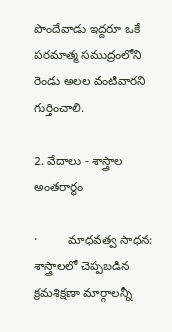పొందేవాడు ఇద్దరూ ఒకే పరమాత్మ సముద్రంలోని రెండు అలల వంటివారని గుర్తించాలి.

2. వేదాలు - శాస్త్రాల అంతరార్ధం

·         మాధవత్వ సాధన: శాస్త్రాలలో చెప్పబడిన క్రమశిక్షణా మార్గాలన్నీ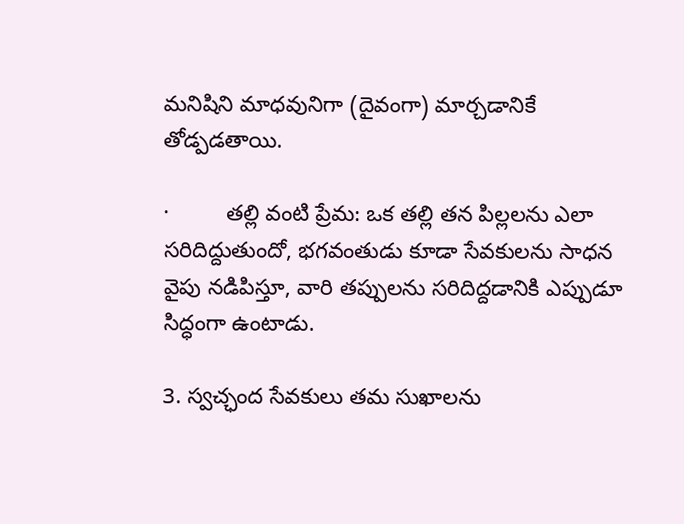మనిషిని మాధవునిగా (దైవంగా) మార్చడానికే తోడ్పడతాయి.

·         తల్లి వంటి ప్రేమ: ఒక తల్లి తన పిల్లలను ఎలా సరిదిద్దుతుందో, భగవంతుడు కూడా సేవకులను సాధన వైపు నడిపిస్తూ, వారి తప్పులను సరిదిద్దడానికి ఎప్పుడూ సిద్ధంగా ఉంటాడు.

3. స్వచ్ఛంద సేవకులు తమ సుఖాలను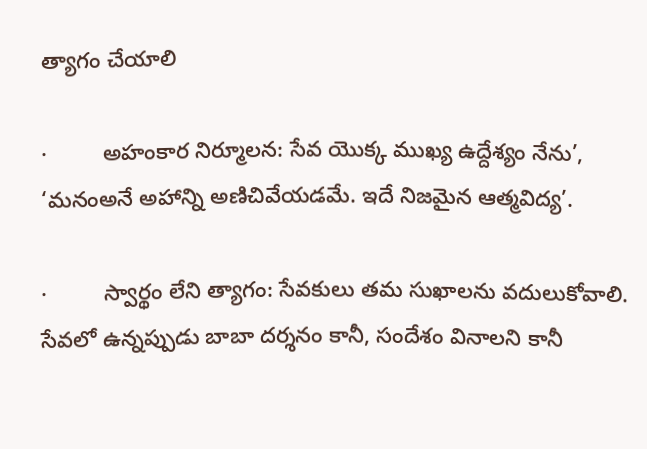త్యాగం చేయాలి

·         అహంకార నిర్మూలన: సేవ యొక్క ముఖ్య ఉద్దేశ్యం నేను’, ‘మనంఅనే అహాన్ని అణిచివేయడమే. ఇదే నిజమైన ఆత్మవిద్య’.

·         స్వార్థం లేని త్యాగం: సేవకులు తమ సుఖాలను వదులుకోవాలి. సేవలో ఉన్నప్పుడు బాబా దర్శనం కానీ, సందేశం వినాలని కానీ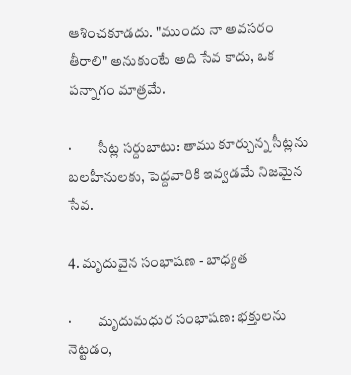ఆశించకూడదు. "ముందు నా అవసరం తీరాలి" అనుకుంటే అది సేవ కాదు, ఒక పన్నాగం మాత్రమే.

·         సీట్ల సర్దుబాటు: తాము కూర్చున్న సీట్లను బలహీనులకు, పెద్దవారికి ఇవ్వడమే నిజమైన సేవ.

4. మృదువైన సంభాషణ - బాధ్యత

·         మృదుమధుర సంభాషణ: భక్తులను నెట్టడం,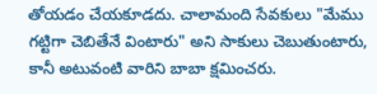తోయడం చేయకూడదు. చాలామంది సేవకులు "మేము గట్టిగా చెబితేనే వింటారు" అని సాకులు చెబుతుంటారు, కానీ అటువంటి వారిని బాబా క్షమించరు.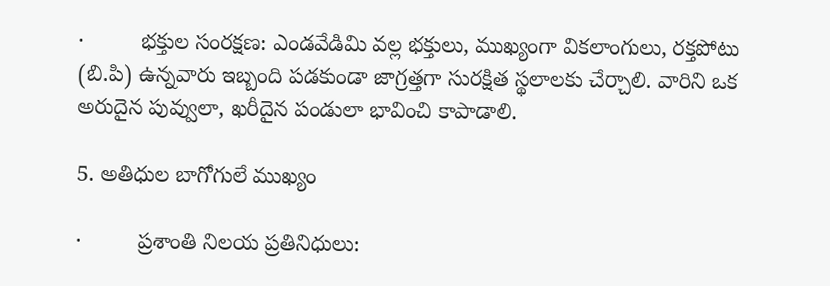·         భక్తుల సంరక్షణ: ఎండవేడిమి వల్ల భక్తులు, ముఖ్యంగా వికలాంగులు, రక్తపోటు (బి.పి) ఉన్నవారు ఇబ్బంది పడకుండా జాగ్రత్తగా సురక్షిత స్థలాలకు చేర్చాలి. వారిని ఒక అరుదైన పువ్వులా, ఖరీదైన పండులా భావించి కాపాడాలి.

5. అతిధుల బాగోగులే ముఖ్యం

·         ప్రశాంతి నిలయ ప్రతినిధులు: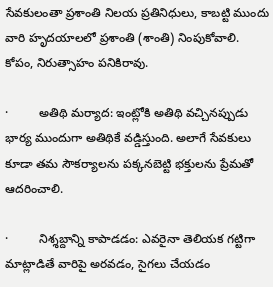సేవకులంతా ప్రశాంతి నిలయ ప్రతినిధులు, కాబట్టి ముందు వారి హృదయాలలో ప్రశాంతి (శాంతి) నింపుకోవాలి. కోపం, నిరుత్సాహం పనికిరావు.

·         అతిథి మర్యాద: ఇంట్లోకి అతిథి వచ్చినప్పుడు భార్య ముందుగా అతిథికే వడ్డిస్తుంది. అలాగే సేవకులు కూడా తమ సౌకర్యాలను పక్కనబెట్టి భక్తులను ప్రేమతో ఆదరించాలి.

·         నిశ్శబ్దాన్ని కాపాడడం: ఎవరైనా తెలియక గట్టిగా మాట్లాడితే వారిపై అరవడం, సైగలు చేయడం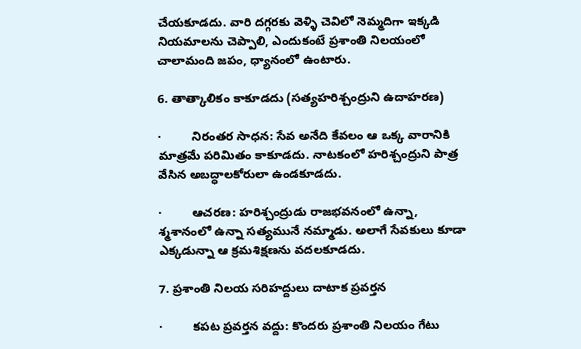చేయకూడదు. వారి దగ్గరకు వెళ్ళి చెవిలో నెమ్మదిగా ఇక్కడి నియమాలను చెప్పాలి, ఎందుకంటే ప్రశాంతి నిలయంలో చాలామంది జపం, ధ్యానంలో ఉంటారు.

6. తాత్కాలికం కాకూడదు (సత్యహరిశ్చంద్రుని ఉదాహరణ)

·         నిరంతర సాధన: సేవ అనేది కేవలం ఆ ఒక్క వారానికి మాత్రమే పరిమితం కాకూడదు. నాటకంలో హరిశ్చంద్రుని పాత్ర వేసిన అబద్ధాలకోరులా ఉండకూడదు.

·         ఆచరణ: హరిశ్చంద్రుడు రాజభవనంలో ఉన్నా, శ్మశానంలో ఉన్నా సత్యమునే నమ్మాడు. అలాగే సేవకులు కూడా ఎక్కడున్నా ఆ క్రమశిక్షణను వదలకూడదు.

7. ప్రశాంతి నిలయ సరిహద్దులు దాటాక ప్రవర్తన

·         కపట ప్రవర్తన వద్దు: కొందరు ప్రశాంతి నిలయం గేటు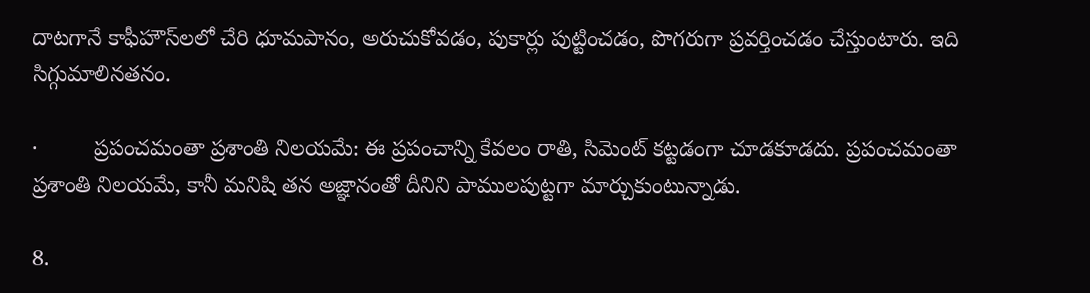దాటగానే కాఫీహౌస్‌లలో చేరి ధూమపానం, అరుచుకోవడం, పుకార్లు పుట్టించడం, పొగరుగా ప్రవర్తించడం చేస్తుంటారు. ఇది సిగ్గుమాలినతనం.

·         ప్రపంచమంతా ప్రశాంతి నిలయమే: ఈ ప్రపంచాన్ని కేవలం రాతి, సిమెంట్ కట్టడంగా చూడకూడదు. ప్రపంచమంతా ప్రశాంతి నిలయమే, కానీ మనిషి తన అజ్ఞానంతో దీనిని పాములపుట్టగా మార్చుకుంటున్నాడు.

8.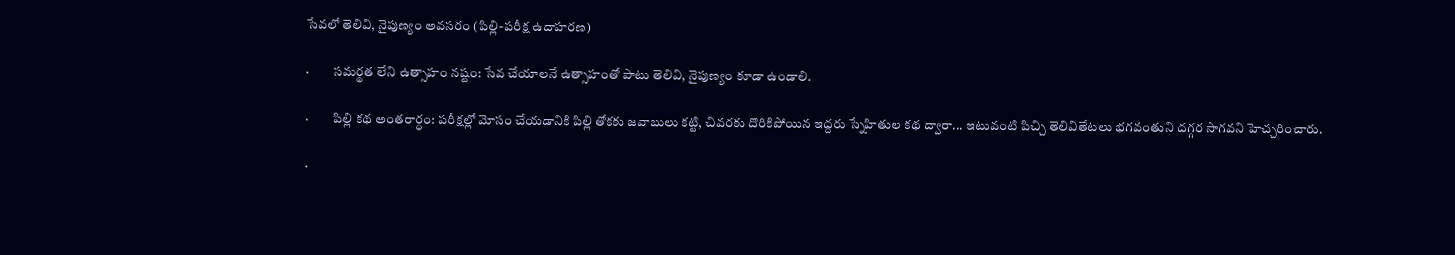సేవలో తెలివి, నైపుణ్యం అవసరం (పిల్లి-పరీక్ష ఉదాహరణ)

·         సమర్థత లేని ఉత్సాహం నష్టం: సేవ చేయాలనే ఉత్సాహంతో పాటు తెలివి, నైపుణ్యం కూడా ఉండాలి.

·         పిల్లి కథ అంతరార్ధం: పరీక్షల్లో మోసం చేయడానికి పిల్లి తోకకు జవాబులు కట్టి, చివరకు దొరికిపోయిన ఇద్దరు స్నేహితుల కథ ద్వారా... ఇటువంటి పిచ్చి తెలివితేటలు భగవంతుని దగ్గర సాగవని హెచ్చరించారు.

·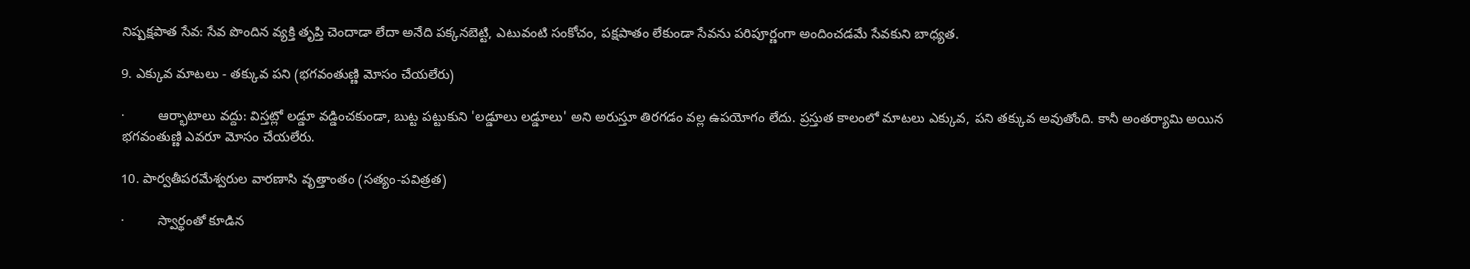నిష్పక్షపాత సేవ: సేవ పొందిన వ్యక్తి తృప్తి చెందాడా లేదా అనేది పక్కనబెట్టి, ఎటువంటి సంకోచం, పక్షపాతం లేకుండా సేవను పరిపూర్ణంగా అందించడమే సేవకుని బాధ్యత.

9. ఎక్కువ మాటలు - తక్కువ పని (భగవంతుణ్ణి మోసం చేయలేరు)

·         ఆర్భాటాలు వద్దు: విస్తట్లో లడ్డూ వడ్డించకుండా, బుట్ట పట్టుకుని 'లడ్డూలు లడ్డూలు' అని అరుస్తూ తిరగడం వల్ల ఉపయోగం లేదు. ప్రస్తుత కాలంలో మాటలు ఎక్కువ, పని తక్కువ అవుతోంది. కానీ అంతర్యామి అయిన భగవంతుణ్ణి ఎవరూ మోసం చేయలేరు.

10. పార్వతీపరమేశ్వరుల వారణాసి వృత్తాంతం (సత్యం-పవిత్రత)

·         స్వార్థంతో కూడిన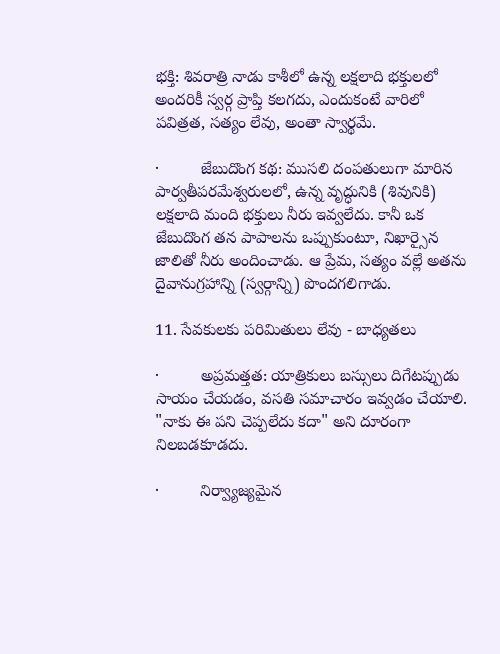భక్తి: శివరాత్రి నాడు కాశీలో ఉన్న లక్షలాది భక్తులలో అందరికీ స్వర్గ ప్రాప్తి కలగదు, ఎందుకంటే వారిలో పవిత్రత, సత్యం లేవు, అంతా స్వార్థమే.

·         జేబుదొంగ కథ: ముసలి దంపతులుగా మారిన పార్వతీపరమేశ్వరులలో, ఉన్న వృద్ధునికి (శివునికి) లక్షలాది మంది భక్తులు నీరు ఇవ్వలేదు. కానీ ఒక జేబుదొంగ తన పాపాలను ఒప్పుకుంటూ, నిఖార్సైన జాలితో నీరు అందించాడు. ఆ ప్రేమ, సత్యం వల్లే అతను దైవానుగ్రహాన్ని (స్వర్గాన్ని) పొందగలిగాడు.

11. సేవకులకు పరిమితులు లేవు - బాధ్యతలు

·         అప్రమత్తత: యాత్రికులు బస్సులు దిగేటప్పుడు సాయం చేయడం, వసతి సమాచారం ఇవ్వడం చేయాలి. "నాకు ఈ పని చెప్పలేదు కదా" అని దూరంగా నిలబడకూడదు.

·         నిర్వ్యాజ్యమైన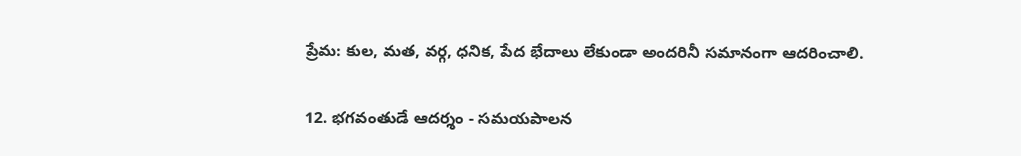ప్రేమ: కుల, మత, వర్గ, ధనిక, పేద భేదాలు లేకుండా అందరినీ సమానంగా ఆదరించాలి.

12. భగవంతుడే ఆదర్శం - సమయపాలన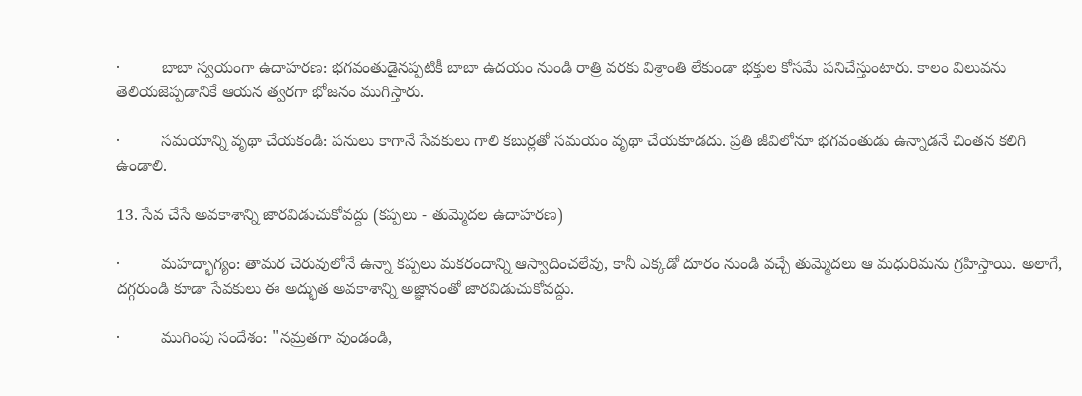·         బాబా స్వయంగా ఉదాహరణ: భగవంతుడైనప్పటికీ బాబా ఉదయం నుండి రాత్రి వరకు విశ్రాంతి లేకుండా భక్తుల కోసమే పనిచేస్తుంటారు. కాలం విలువను తెలియజెప్పడానికే ఆయన త్వరగా భోజనం ముగిస్తారు.

·         సమయాన్ని వృథా చేయకండి: పనులు కాగానే సేవకులు గాలి కబుర్లతో సమయం వృథా చేయకూడదు. ప్రతి జీవిలోనూ భగవంతుడు ఉన్నాడనే చింతన కలిగి ఉండాలి.

13. సేవ చేసే అవకాశాన్ని జారవిడుచుకోవద్దు (కప్పలు - తుమ్మెదల ఉదాహరణ)

·         మహద్భాగ్యం: తామర చెరువులోనే ఉన్నా కప్పలు మకరందాన్ని ఆస్వాదించలేవు, కానీ ఎక్కడో దూరం నుండి వచ్చే తుమ్మెదలు ఆ మధురిమను గ్రహిస్తాయి. అలాగే, దగ్గరుండి కూడా సేవకులు ఈ అద్భుత అవకాశాన్ని అజ్ఞానంతో జారవిడుచుకోవద్దు.

·         ముగింపు సందేశం: "నమ్రతగా వుండండి,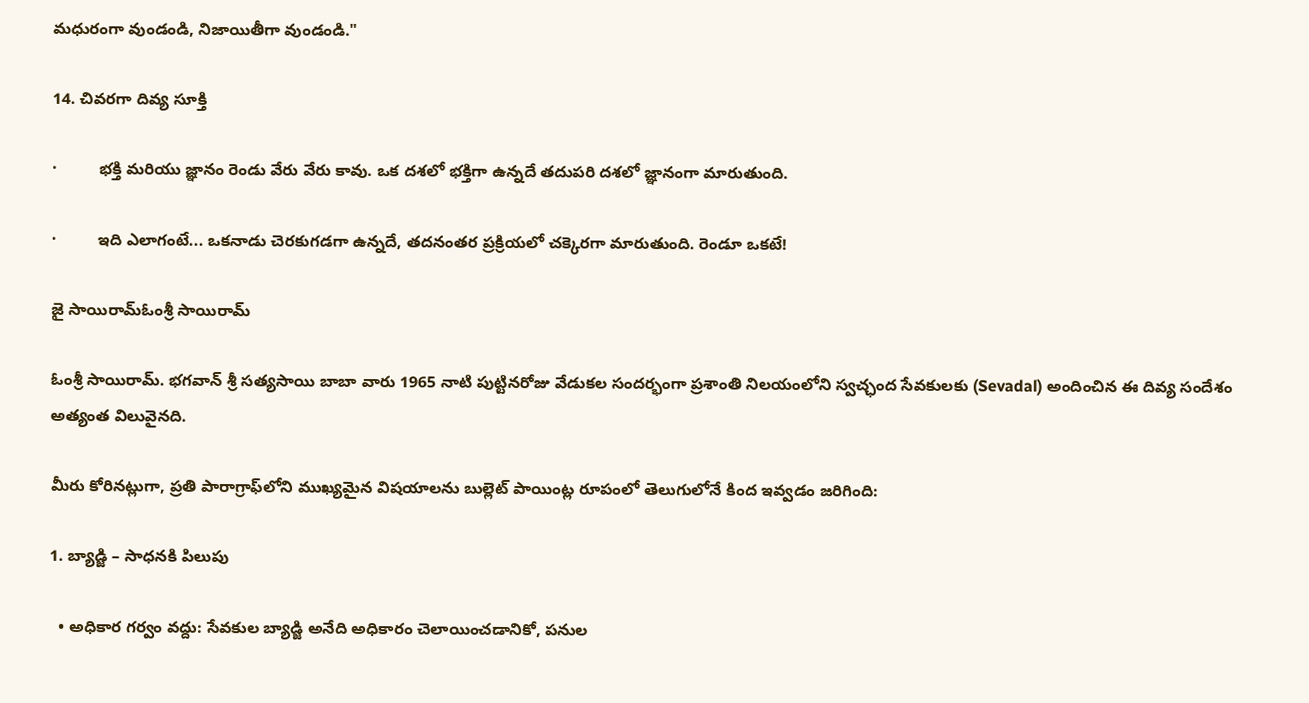మధురంగా వుండండి, నిజాయితీగా వుండండి."

14. చివరగా దివ్య సూక్తి

·         భక్తి మరియు జ్ఞానం రెండు వేరు వేరు కావు. ఒక దశలో భక్తిగా ఉన్నదే తదుపరి దశలో జ్ఞానంగా మారుతుంది.

·         ఇది ఎలాగంటే... ఒకనాడు చెరకుగడగా ఉన్నదే, తదనంతర ప్రక్రియలో చక్కెరగా మారుతుంది. రెండూ ఒకటే!

జై సాయిరామ్ఓంశ్రీ సాయిరామ్

ఓంశ్రీ సాయిరామ్. భగవాన్ శ్రీ సత్యసాయి బాబా వారు 1965 నాటి పుట్టినరోజు వేడుకల సందర్భంగా ప్రశాంతి నిలయంలోని స్వచ్ఛంద సేవకులకు (Sevadal) అందించిన ఈ దివ్య సందేశం అత్యంత విలువైనది.

మీరు కోరినట్లుగా, ప్రతి పారాగ్రాఫ్‌లోని ముఖ్యమైన విషయాలను బుల్లెట్ పాయింట్ల రూపంలో తెలుగులోనే కింద ఇవ్వడం జరిగింది:

1. బ్యాడ్జి – సాధనకి పిలుపు

  • అధికార గర్వం వద్దు: సేవకుల బ్యాడ్జి అనేది అధికారం చెలాయించడానికో, పనుల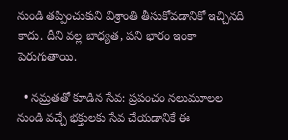నుండి తప్పించుకుని విశ్రాంతి తీసుకోవడానికో ఇచ్చినది కాదు. దీని వల్ల బాధ్యత, పని భారం ఇంకా పెరుగుతాయి.

  • నమ్రతతో కూడిన సేవ: ప్రపంచం నలుమూలల నుండి వచ్చే భక్తులకు సేవ చేయడానికే ఈ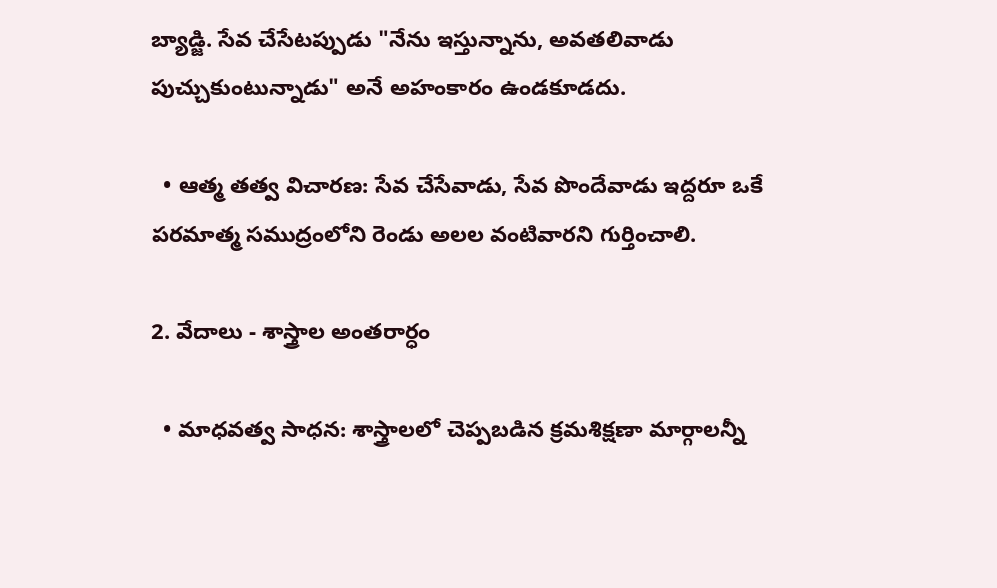బ్యాడ్జి. సేవ చేసేటప్పుడు "నేను ఇస్తున్నాను, అవతలివాడు పుచ్చుకుంటున్నాడు" అనే అహంకారం ఉండకూడదు.

  • ఆత్మ తత్వ విచారణ: సేవ చేసేవాడు, సేవ పొందేవాడు ఇద్దరూ ఒకే పరమాత్మ సముద్రంలోని రెండు అలల వంటివారని గుర్తించాలి.

2. వేదాలు - శాస్త్రాల అంతరార్ధం

  • మాధవత్వ సాధన: శాస్త్రాలలో చెప్పబడిన క్రమశిక్షణా మార్గాలన్నీ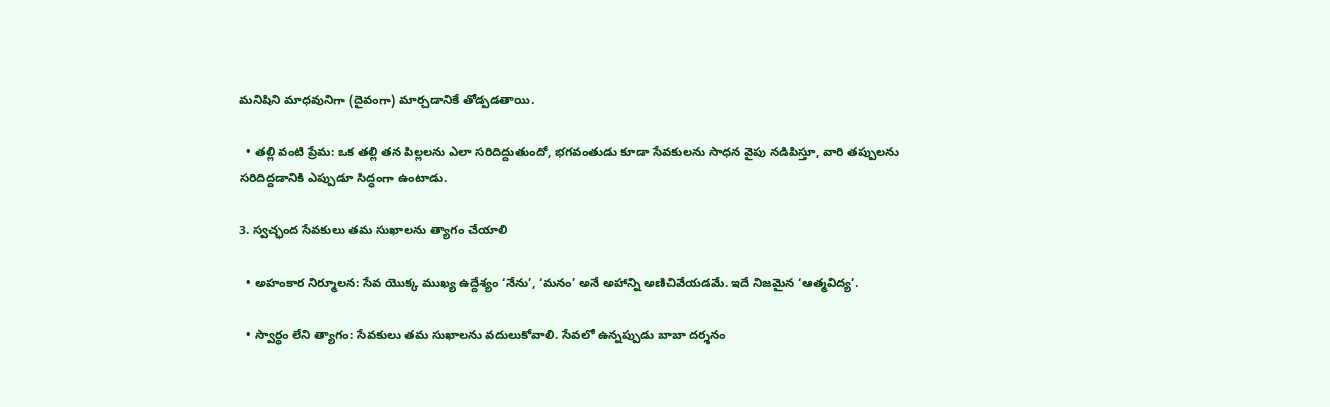మనిషిని మాధవునిగా (దైవంగా) మార్చడానికే తోడ్పడతాయి.

  • తల్లి వంటి ప్రేమ: ఒక తల్లి తన పిల్లలను ఎలా సరిదిద్దుతుందో, భగవంతుడు కూడా సేవకులను సాధన వైపు నడిపిస్తూ, వారి తప్పులను సరిదిద్దడానికి ఎప్పుడూ సిద్ధంగా ఉంటాడు.

3. స్వచ్ఛంద సేవకులు తమ సుఖాలను త్యాగం చేయాలి

  • అహంకార నిర్మూలన: సేవ యొక్క ముఖ్య ఉద్దేశ్యం ‘నేను’, ‘మనం’ అనే అహాన్ని అణిచివేయడమే. ఇదే నిజమైన ‘ఆత్మవిద్య’.

  • స్వార్థం లేని త్యాగం: సేవకులు తమ సుఖాలను వదులుకోవాలి. సేవలో ఉన్నప్పుడు బాబా దర్శనం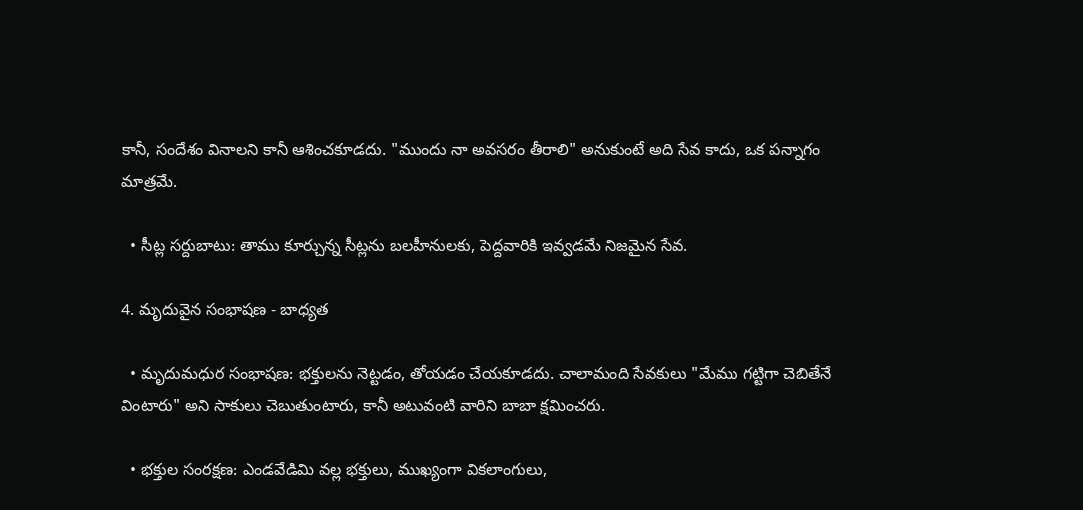కానీ, సందేశం వినాలని కానీ ఆశించకూడదు. "ముందు నా అవసరం తీరాలి" అనుకుంటే అది సేవ కాదు, ఒక పన్నాగం మాత్రమే.

  • సీట్ల సర్దుబాటు: తాము కూర్చున్న సీట్లను బలహీనులకు, పెద్దవారికి ఇవ్వడమే నిజమైన సేవ.

4. మృదువైన సంభాషణ - బాధ్యత

  • మృదుమధుర సంభాషణ: భక్తులను నెట్టడం, తోయడం చేయకూడదు. చాలామంది సేవకులు "మేము గట్టిగా చెబితేనే వింటారు" అని సాకులు చెబుతుంటారు, కానీ అటువంటి వారిని బాబా క్షమించరు.

  • భక్తుల సంరక్షణ: ఎండవేడిమి వల్ల భక్తులు, ముఖ్యంగా వికలాంగులు,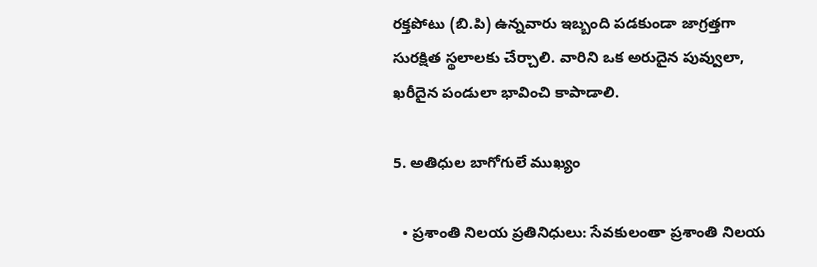రక్తపోటు (బి.పి) ఉన్నవారు ఇబ్బంది పడకుండా జాగ్రత్తగా సురక్షిత స్థలాలకు చేర్చాలి. వారిని ఒక అరుదైన పువ్వులా, ఖరీదైన పండులా భావించి కాపాడాలి.

5. అతిధుల బాగోగులే ముఖ్యం

  • ప్రశాంతి నిలయ ప్రతినిధులు: సేవకులంతా ప్రశాంతి నిలయ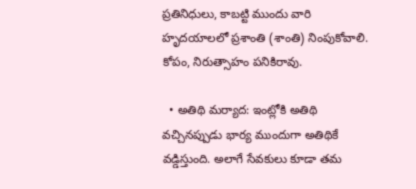ప్రతినిధులు, కాబట్టి ముందు వారి హృదయాలలో ప్రశాంతి (శాంతి) నింపుకోవాలి. కోపం, నిరుత్సాహం పనికిరావు.

  • అతిథి మర్యాద: ఇంట్లోకి అతిథి వచ్చినప్పుడు భార్య ముందుగా అతిథికే వడ్డిస్తుంది. అలాగే సేవకులు కూడా తమ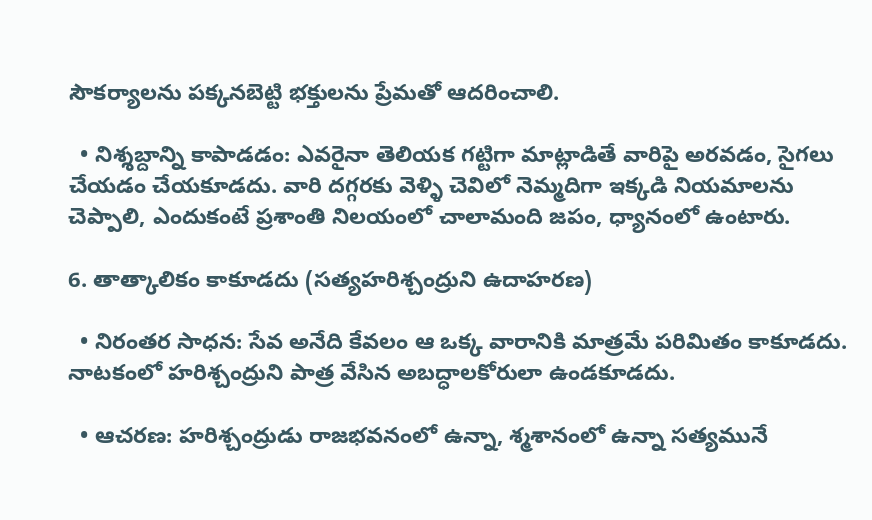సౌకర్యాలను పక్కనబెట్టి భక్తులను ప్రేమతో ఆదరించాలి.

  • నిశ్శబ్దాన్ని కాపాడడం: ఎవరైనా తెలియక గట్టిగా మాట్లాడితే వారిపై అరవడం, సైగలు చేయడం చేయకూడదు. వారి దగ్గరకు వెళ్ళి చెవిలో నెమ్మదిగా ఇక్కడి నియమాలను చెప్పాలి, ఎందుకంటే ప్రశాంతి నిలయంలో చాలామంది జపం, ధ్యానంలో ఉంటారు.

6. తాత్కాలికం కాకూడదు (సత్యహరిశ్చంద్రుని ఉదాహరణ)

  • నిరంతర సాధన: సేవ అనేది కేవలం ఆ ఒక్క వారానికి మాత్రమే పరిమితం కాకూడదు. నాటకంలో హరిశ్చంద్రుని పాత్ర వేసిన అబద్ధాలకోరులా ఉండకూడదు.

  • ఆచరణ: హరిశ్చంద్రుడు రాజభవనంలో ఉన్నా, శ్మశానంలో ఉన్నా సత్యమునే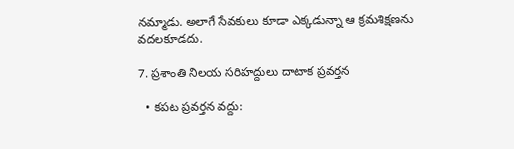నమ్మాడు. అలాగే సేవకులు కూడా ఎక్కడున్నా ఆ క్రమశిక్షణను వదలకూడదు.

7. ప్రశాంతి నిలయ సరిహద్దులు దాటాక ప్రవర్తన

  • కపట ప్రవర్తన వద్దు: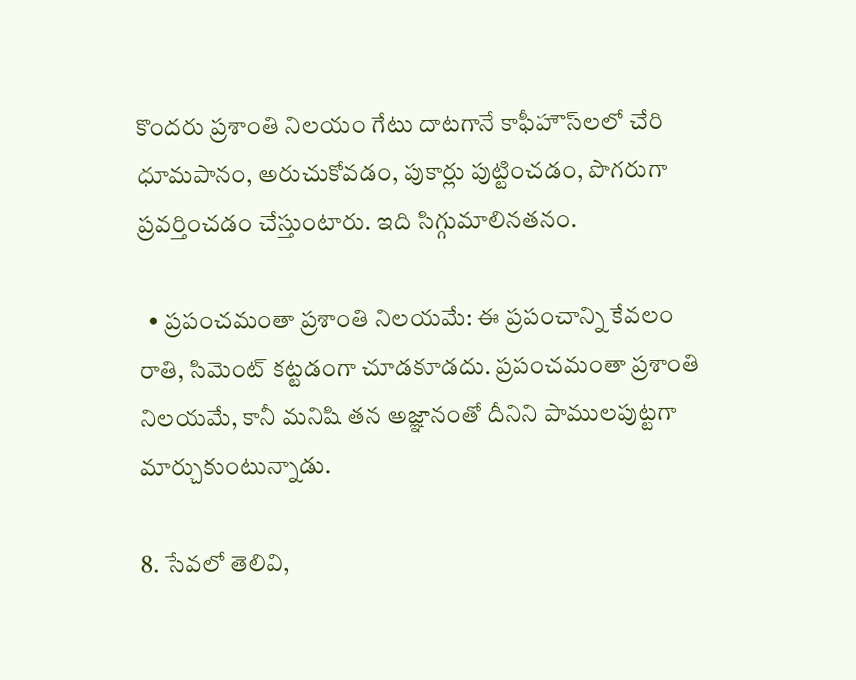కొందరు ప్రశాంతి నిలయం గేటు దాటగానే కాఫీహౌస్‌లలో చేరి ధూమపానం, అరుచుకోవడం, పుకార్లు పుట్టించడం, పొగరుగా ప్రవర్తించడం చేస్తుంటారు. ఇది సిగ్గుమాలినతనం.

  • ప్రపంచమంతా ప్రశాంతి నిలయమే: ఈ ప్రపంచాన్ని కేవలం రాతి, సిమెంట్ కట్టడంగా చూడకూడదు. ప్రపంచమంతా ప్రశాంతి నిలయమే, కానీ మనిషి తన అజ్ఞానంతో దీనిని పాములపుట్టగా మార్చుకుంటున్నాడు.

8. సేవలో తెలివి,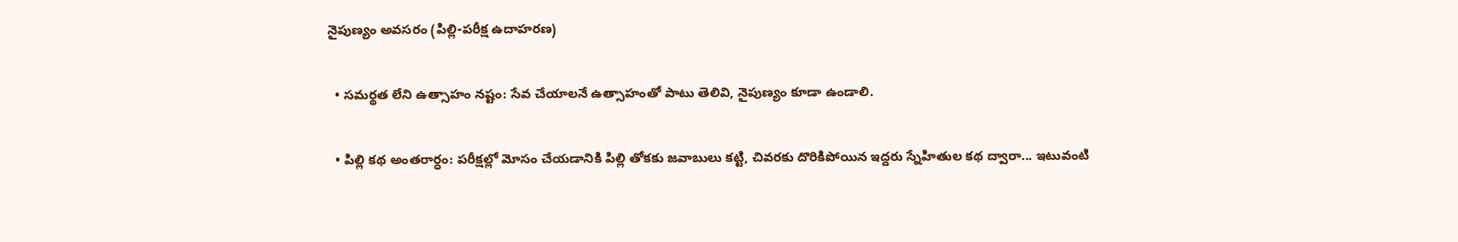నైపుణ్యం అవసరం (పిల్లి-పరీక్ష ఉదాహరణ)

  • సమర్థత లేని ఉత్సాహం నష్టం: సేవ చేయాలనే ఉత్సాహంతో పాటు తెలివి, నైపుణ్యం కూడా ఉండాలి.

  • పిల్లి కథ అంతరార్ధం: పరీక్షల్లో మోసం చేయడానికి పిల్లి తోకకు జవాబులు కట్టి, చివరకు దొరికిపోయిన ఇద్దరు స్నేహితుల కథ ద్వారా... ఇటువంటి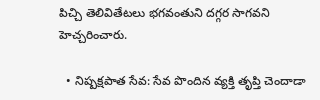పిచ్చి తెలివితేటలు భగవంతుని దగ్గర సాగవని హెచ్చరించారు.

  • నిష్పక్షపాత సేవ: సేవ పొందిన వ్యక్తి తృప్తి చెందాడా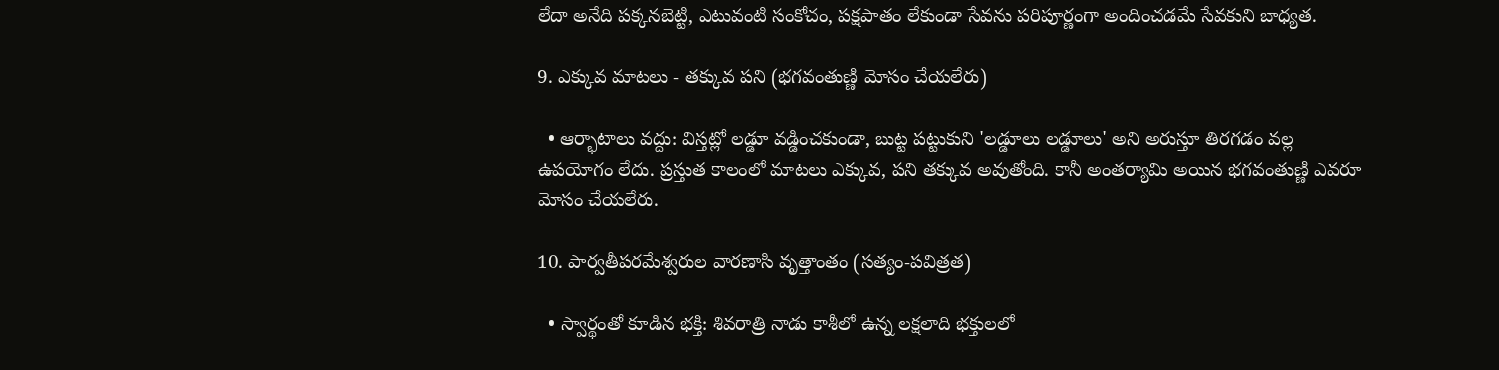లేదా అనేది పక్కనబెట్టి, ఎటువంటి సంకోచం, పక్షపాతం లేకుండా సేవను పరిపూర్ణంగా అందించడమే సేవకుని బాధ్యత.

9. ఎక్కువ మాటలు - తక్కువ పని (భగవంతుణ్ణి మోసం చేయలేరు)

  • ఆర్భాటాలు వద్దు: విస్తట్లో లడ్డూ వడ్డించకుండా, బుట్ట పట్టుకుని 'లడ్డూలు లడ్డూలు' అని అరుస్తూ తిరగడం వల్ల ఉపయోగం లేదు. ప్రస్తుత కాలంలో మాటలు ఎక్కువ, పని తక్కువ అవుతోంది. కానీ అంతర్యామి అయిన భగవంతుణ్ణి ఎవరూ మోసం చేయలేరు.

10. పార్వతీపరమేశ్వరుల వారణాసి వృత్తాంతం (సత్యం-పవిత్రత)

  • స్వార్థంతో కూడిన భక్తి: శివరాత్రి నాడు కాశీలో ఉన్న లక్షలాది భక్తులలో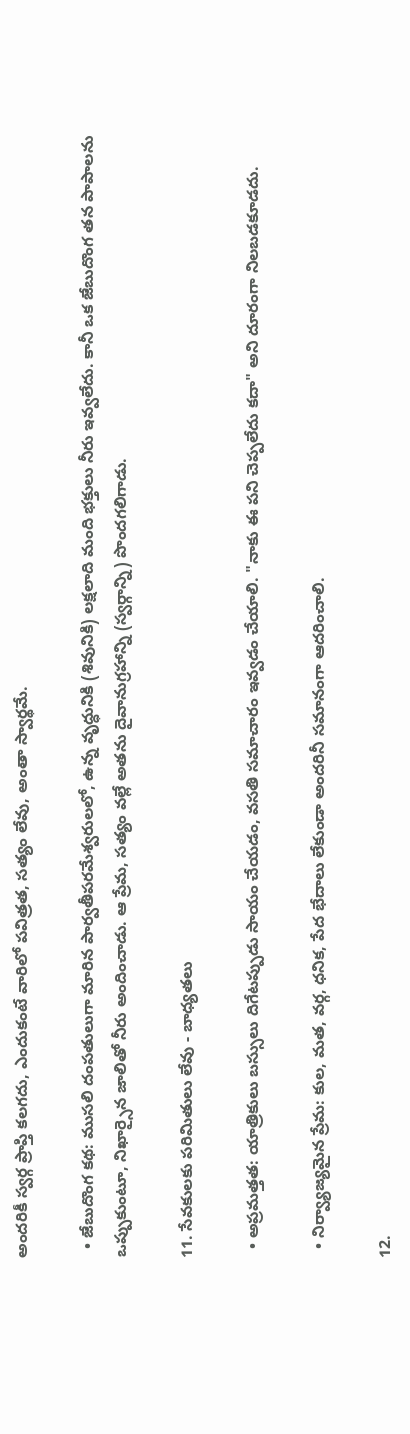అందరికీ స్వర్గ ప్రాప్తి కలగదు, ఎందుకంటే వారిలో పవిత్రత, సత్యం లేవు, అంతా స్వార్థమే.

  • జేబుదొంగ కథ: ముసలి దంపతులుగా మారిన పార్వతీపరమేశ్వరులలో, ఉన్న వృద్ధునికి (శివునికి) లక్షలాది మంది భక్తులు నీరు ఇవ్వలేదు. కానీ ఒక జేబుదొంగ తన పాపాలను ఒప్పుకుంటూ, నిఖార్సైన జాలితో నీరు అందించాడు. ఆ ప్రేమ, సత్యం వల్లే అతను దైవానుగ్రహాన్ని (స్వర్గాన్ని) పొందగలిగాడు.

11. సేవకులకు పరిమితులు లేవు - బాధ్యతలు

  • అప్రమత్తత: యాత్రికులు బస్సులు దిగేటప్పుడు సాయం చేయడం, వసతి సమాచారం ఇవ్వడం చేయాలి. "నాకు ఈ పని చెప్పలేదు కదా" అని దూరంగా నిలబడకూడదు.

  • నిర్వ్యాజ్యమైన ప్రేమ: కుల, మత, వర్గ, ధనిక, పేద భేదాలు లేకుండా అందరినీ సమానంగా ఆదరించాలి.

12.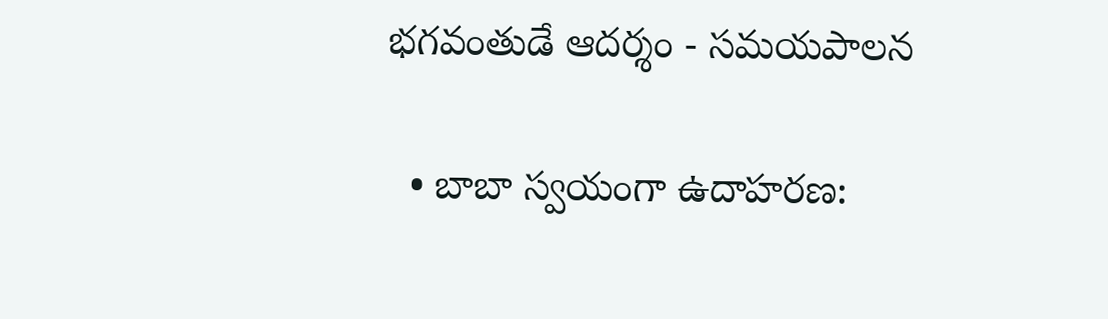భగవంతుడే ఆదర్శం - సమయపాలన

  • బాబా స్వయంగా ఉదాహరణ: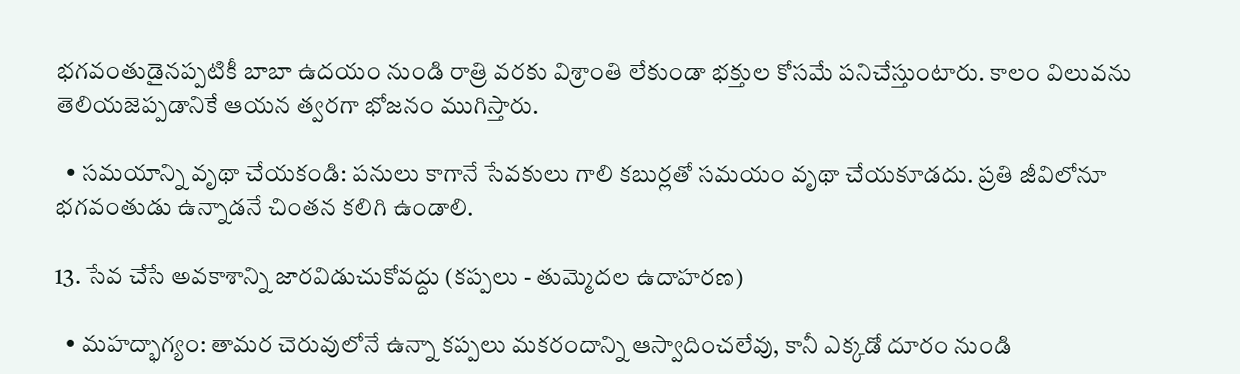భగవంతుడైనప్పటికీ బాబా ఉదయం నుండి రాత్రి వరకు విశ్రాంతి లేకుండా భక్తుల కోసమే పనిచేస్తుంటారు. కాలం విలువను తెలియజెప్పడానికే ఆయన త్వరగా భోజనం ముగిస్తారు.

  • సమయాన్ని వృథా చేయకండి: పనులు కాగానే సేవకులు గాలి కబుర్లతో సమయం వృథా చేయకూడదు. ప్రతి జీవిలోనూ భగవంతుడు ఉన్నాడనే చింతన కలిగి ఉండాలి.

13. సేవ చేసే అవకాశాన్ని జారవిడుచుకోవద్దు (కప్పలు - తుమ్మెదల ఉదాహరణ)

  • మహద్భాగ్యం: తామర చెరువులోనే ఉన్నా కప్పలు మకరందాన్ని ఆస్వాదించలేవు, కానీ ఎక్కడో దూరం నుండి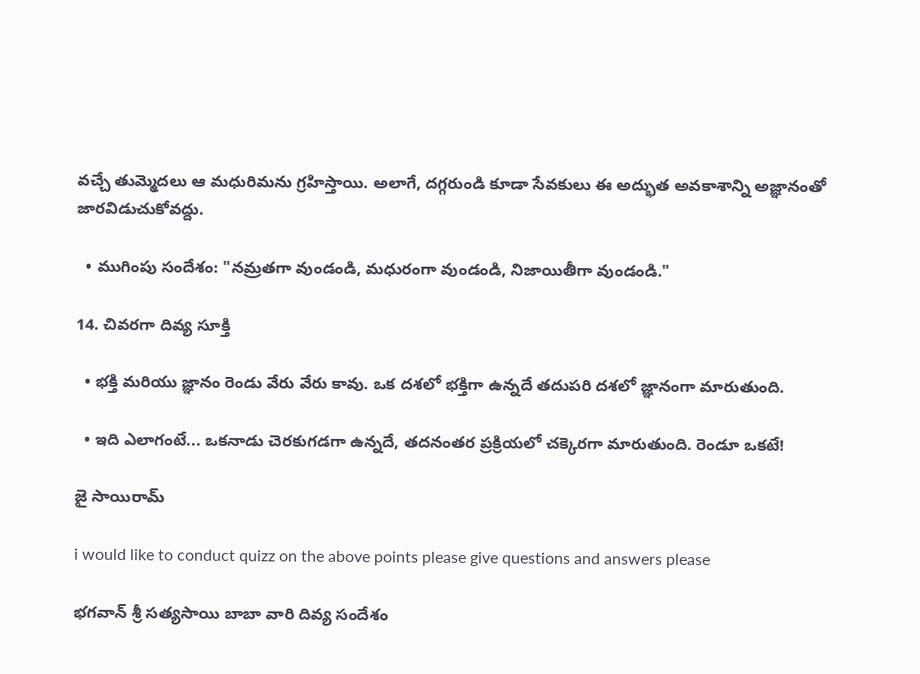వచ్చే తుమ్మెదలు ఆ మధురిమను గ్రహిస్తాయి. అలాగే, దగ్గరుండి కూడా సేవకులు ఈ అద్భుత అవకాశాన్ని అజ్ఞానంతో జారవిడుచుకోవద్దు.

  • ముగింపు సందేశం: "నమ్రతగా వుండండి, మధురంగా వుండండి, నిజాయితీగా వుండండి."

14. చివరగా దివ్య సూక్తి

  • భక్తి మరియు జ్ఞానం రెండు వేరు వేరు కావు. ఒక దశలో భక్తిగా ఉన్నదే తదుపరి దశలో జ్ఞానంగా మారుతుంది.

  • ఇది ఎలాగంటే... ఒకనాడు చెరకుగడగా ఉన్నదే, తదనంతర ప్రక్రియలో చక్కెరగా మారుతుంది. రెండూ ఒకటే!

జై సాయిరామ్

i would like to conduct quizz on the above points please give questions and answers please

భగవాన్ శ్రీ సత్యసాయి బాబా వారి దివ్య సందేశం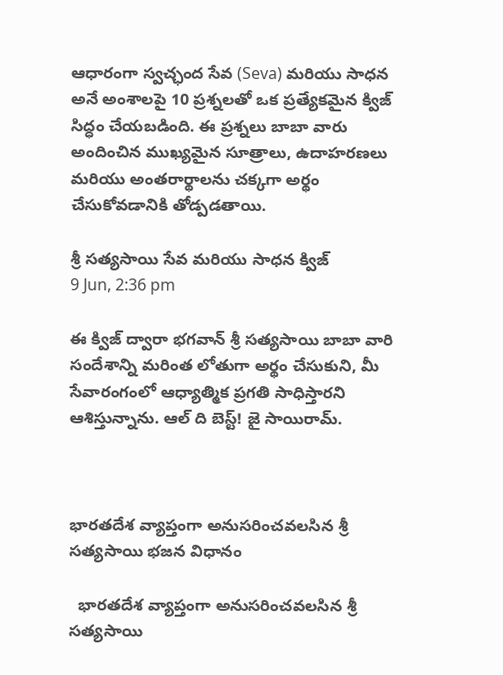ఆధారంగా స్వచ్ఛంద సేవ (Seva) మరియు సాధన అనే అంశాలపై 10 ప్రశ్నలతో ఒక ప్రత్యేకమైన క్విజ్ సిద్ధం చేయబడింది. ఈ ప్రశ్నలు బాబా వారు అందించిన ముఖ్యమైన సూత్రాలు, ఉదాహరణలు మరియు అంతరార్థాలను చక్కగా అర్థం చేసుకోవడానికి తోడ్పడతాయి.

శ్రీ సత్యసాయి సేవ మరియు సాధన క్విజ్
9 Jun, 2:36 pm

ఈ క్విజ్ ద్వారా భగవాన్ శ్రీ సత్యసాయి బాబా వారి సందేశాన్ని మరింత లోతుగా అర్థం చేసుకుని, మీ సేవారంగంలో ఆధ్యాత్మిక ప్రగతి సాధిస్తారని ఆశిస్తున్నాను. ఆల్ ది బెస్ట్! జై సాయిరామ్.



భారతదేశ వ్యాప్తంగా అనుసరించవలసిన శ్రీ సత్యసాయి భజన విధానం

  భారతదేశ వ్యాప్తంగా అనుసరించవలసిన శ్రీ సత్యసాయి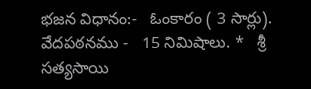భజన విధానం:-   ఓంకారం ( 3 సార్లు).     వేదపఠనము -   15 నిమిషాలు. *   శ్రీ సత్యసాయి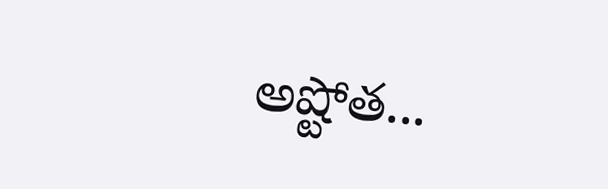అష్టోత...